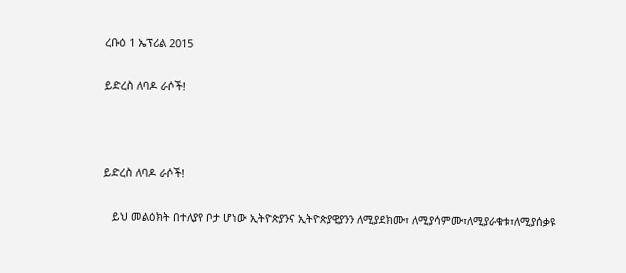ረቡዕ 1 ኤፕሪል 2015

ይድረስ ለባዶ ራሶች!



ይድረስ ለባዶ ራሶች!

   ይህ መልዕክት በተለያየ ቦታ ሆነው ኢትዮጵያንና ኢትዮጵያዊያንን ለሚያደክሙ፣ ለሚያሳምሙ፣ለሚያራቁቱ፣ለሚያሰቃዩ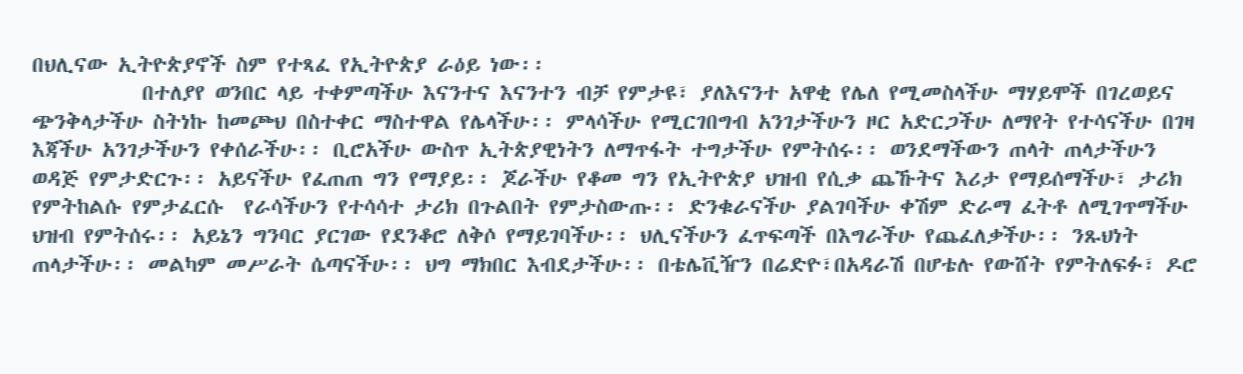በህሊናው ኢትዮጵያኖች ስም የተጻፈ የኢትዮጵያ ራዕይ ነው፡፡
           በተለያየ ወንበር ላይ ተቀምጣችሁ እናንተና እናንተን ብቻ የምታዩ፣ ያለእናንተ አዋቂ የሌለ የሚመስላችሁ ማሃይሞች በገረወይና ጭንቅላታችሁ ስትነኩ ከመጮህ በስተቀር ማስተዋል የሌላችሁ፡፡ ምላሳችሁ የሚርገበግብ አንገታችሁን ዞር አድርጋችሁ ለማየት የተሳናችሁ በገዛ እጃችሁ አንገታችሁን የቀሰራችሁ፡፡ ቢሮአችሁ ውስጥ ኢትጵያዊነትን ለማጥፋት ተግታችሁ የምትሰሩ፡፡ ወንደማችውን ጠላት ጠላታችሁን ወዳጅ የምታድርጉ፡፡ አይናችሁ የፈጠጠ ግን የማያይ፡፡ ጆራችሁ የቆመ ግን የኢትዮጵያ ህዝብ የሲቃ ጨኹትና እሪታ የማይሰማችሁ፣ ታሪክ የምትከልሱ የምታፈርሱ  የራሳችሁን የተሳሳተ ታሪክ በጉልበት የምታስውጡ፡፡ ድንቁራናችሁ ያልገባችሁ ቀሽም ድራማ ፈትቶ ለሚገጥማችሁ ህዝብ የምትሰሩ፡፡ አይኔን ግንባር ያርገው የደንቆሮ ለቅሶ የማይገባችሁ፡፡ ህሊናችሁን ፈጥፍጣች በእግራችሁ የጨፈለቃችሁ፡፡ ንጹህነት ጠላታችሁ፡፡ መልካም መሥራት ሴጣናችሁ፡፡ ህግ ማክበር እብደታችሁ፡፡ በቴሌቪዥን በሬድዮ፣በአዳራሽ በሆቴሉ የውሸት የምትለፍፉ፣ ዶሮ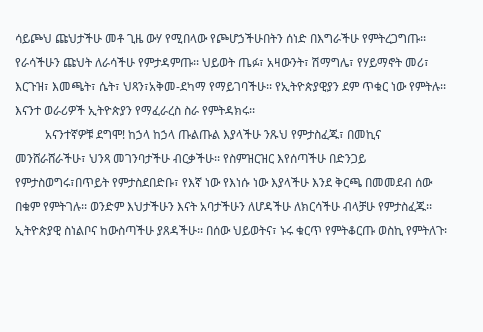ሳይጮህ ጩህታችሁ መቶ ጊዜ ውሃ የሚበላው የጮሆኃችሁበትን ሰነድ በእግራችሁ የምትረጋግጡ፡፡ የራሳችሁን ጩህት ለራሳችሁ የምታዳምጡ፡፡ ህይወት ጤፉ፣ አዛውንት፣ ሽማግሌ፣ የሃይማኖት መሪ፣ እርጉዝ፣ እመጫት፣ ሴት፣ ህጻን፣አቅመ-ደካማ የማይገባችሁ፡፡ የኢትዮጵያዊያን ደም ጥቁር ነው የምትሉ፡፡ እናንተ ወራሪዎች ኢትዮጵያን የማፈራረስ ስራ የምትዳክሩ፡፡
          አናንተኛዎቹ ደግሞ! ከኃላ ከኃላ ጡልጡል እያላችሁ ንጹህ የምታስፈጁ፣ በመኪና መንሸራሸራችሁ፣ ህንጻ መገንባታችሁ ብርቃችሁ፡፡ የስምዝርዝር እየሰጣችሁ በድንጋይ የምታስወግሩ፣በጥይት የምታስደበድቡ፣ የእኛ ነው የእነሱ ነው እያላችሁ እንደ ቅርጫ በመመደብ ሰው በቁም የምትገሉ፡፡ ወንድም እህታችሁን እናት አባታችሁን ለሆዳችሁ ለክርሳችሁ ብላቻሁ የምታስፈጁ፡፡ ኢትዮጵያዊ ስነልቦና ከውስጣችሁ ያጸዳችሁ፡፡ በሰው ህይወትና፣ ኑሩ ቁርጥ የምትቆርጡ ወስኪ የምትለጉ፡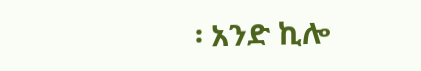፡ አንድ ኪሎ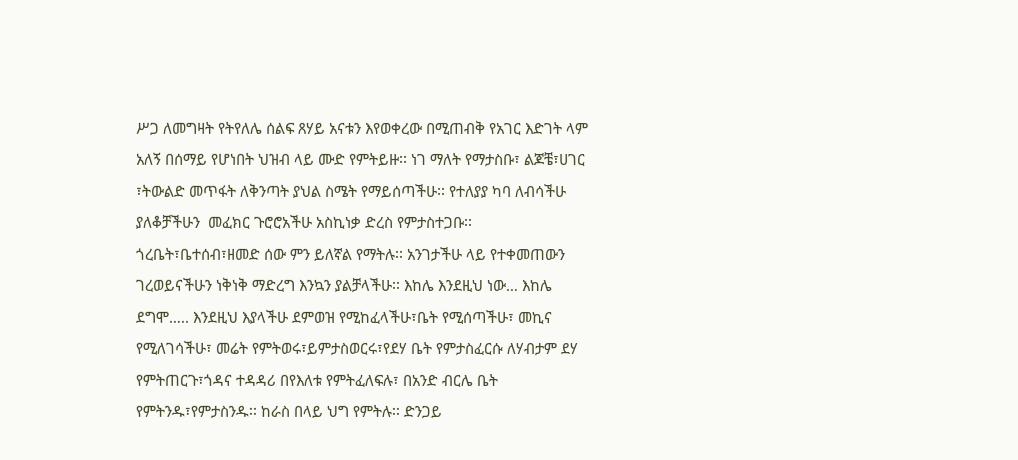ሥጋ ለመግዛት የትየለሌ ሰልፍ ጸሃይ አናቱን እየወቀረው በሚጠብቅ የአገር እድገት ላም አለኝ በሰማይ የሆነበት ህዝብ ላይ ሙድ የምትይዙ፡፡ ነገ ማለት የማታስቡ፣ ልጆቼ፣ሀገር ፣ትውልድ መጥፋት ለቅንጣት ያህል ስሜት የማይሰጣችሁ፡፡ የተለያያ ካባ ለብሳችሁ ያለቆቻችሁን  መፈክር ጉሮሮአችሁ አስኪነቃ ድረስ የምታስተጋቡ፡፡ ጎረቤት፣ቤተሰብ፣ዘመድ ሰው ምን ይለኛል የማትሉ፡፡ አንገታችሁ ላይ የተቀመጠውን ገረወይናችሁን ነቅነቅ ማድረግ እንኳን ያልቻላችሁ፡፡ እከሌ እንደዚህ ነው… እከሌ ደግሞ….. እንደዚህ እያላችሁ ደምወዝ የሚከፈላችሁ፣ቤት የሚሰጣችሁ፣ መኪና የሚለገሳችሁ፣ መሬት የምትወሩ፣ይምታስወርሩ፣የደሃ ቤት የምታስፈርሱ ለሃብታም ደሃ የምትጠርጉ፣ጎዳና ተዳዳሪ በየእለቱ የምትፈለፍሉ፣ በአንድ ብርሌ ቤት የምትንዱ፣የምታስንዱ፡፡ ከራስ በላይ ህግ የምትሉ፡፡ ድንጋይ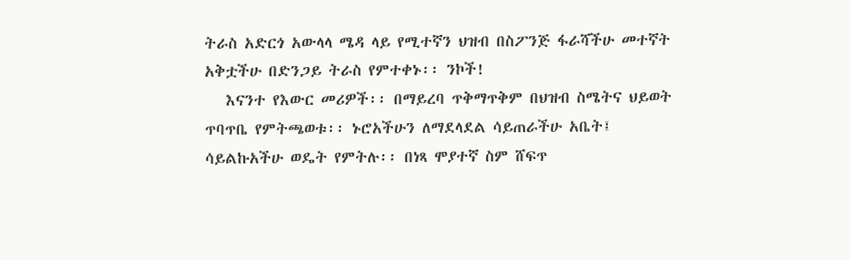ትራስ አድርጎ አውላላ ሜዳ ላይ የሚተኛን ህዝብ በስፖንጅ ፋራሻችሁ መተኛት አቅቷችሁ በድንጋይ ትራስ የምተቀኑ፡፡ ንኮች!
   እናንተ የእውር መሪዎች፡፡ በማይረባ ጥቅማጥቅም በህዝብ ስሜትና ህይወት ጥባጥቤ የምትጫወቱ፡፡ ኑሮአችሁን ለማደላደል ሳይጠራችሁ አቤት፤ ሳይልኩአችሁ ወዴት የምትሉ፡፡ በነጻ ሞያተኛ ስም ሸፍጥ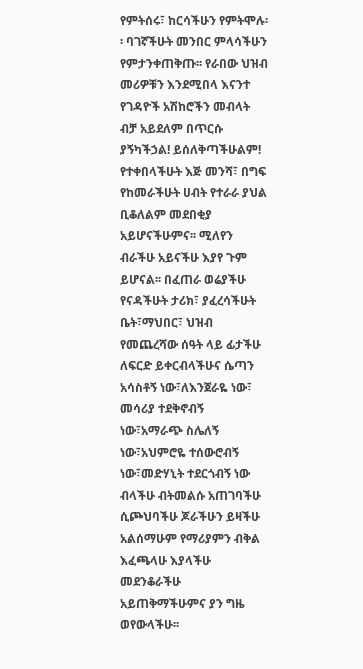የምትሰሩ፣ ከርሳችሁን የምትሞሉ፡፡ ባገኛችሁት መንበር ምላሳችሁን  የምታንቀጠቅጡ፡፡ የራበው ህዝብ መሪዎቹን እንደሚበላ እናንተ የገዳዮች አሽከሮችን መብላት ብቻ አይደለም በጥርሱ ያኝካችኃል! ይሰለቅጣችሁልም! የተቀበላችሁት እጅ መንሻ፣ በግፍ የከመራችሁት ሀብት የተራራ ያህል ቢቆለልም መደበቂያ አይሆናችሁምና፡፡ ሚለየን ብራችሁ አይናችሁ እያየ ጉም ይሆናል፡፡ በፈጠራ ወሬያችሁ የናዳችሁት ታሪክ፣ ያፈረሳችሁት ቤት፣ማህበር፣ ህዝብ የመጨረሻው ሰዓት ላይ ፊታችሁ ለፍርድ ይቀርብላችሁና ሴጣን አሳስቶኝ ነው፣ለእንጀራዬ ነው፣ መሳሪያ ተደቅኖብኝ ነው፣አማራጭ ስሌለኝ ነው፣አህምሮዬ ተሰውሮብኝ ነው፣መድሃኒት ተደርጎብኝ ነው ብላችሁ ብትመልሱ አጠገባችሁ ሲጮህባችሁ ጆራችሁን ይዛችሁ አልሰማሁም የማሪያምን ብቅል እፈጫላሁ እያላችሁ መደንቆራችሁ አይጠቅማችሁምና ያን ግዜ ወየውላችሁ፡፡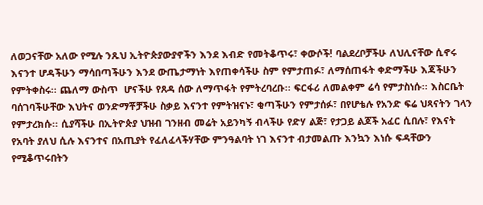ለወጋናቸው አለው የሚሉ ንጹህ ኢትዮጵያውያኖችን እንደ እብድ የመትቆጥሩ፣ ቀውሶች! ባልደረቦቻችሁ ለህሊናቸው ሲኖሩ እናንተ ሆዳችሁን ማሳበጣችሁን እንደ ውጤታማነት እየጠቀሳችሁ ስም የምታጠፉ፣ ለማሰጠፋት ቀድማችሁ እጃችሁን የምትቀስሩ፡፡ ጨለማ ውስጥ  ሆናችሁ የጸዳ ሰው ለማጥፋት የምትረባረቡ፡፡ ፍርፋሪ ለመልቀም ሬሳ የምታስነሱ፡፡ እስርቤት ባሰገባችሁቸው እህትና ወንድማቾቻችሁ ስቃይ እናንተ የምትዝናኑ፣ ቂጣችሁን የምታሰፉ፣ በየሆቴሉ የአንድ ፍሬ ህጻናትን ገላን የምታረክሱ፡፡ ሲያሻችሁ በኢትዮጵያ ህዝብ ገንዘብ መሬት አይንካኝ ብላችሁ የድሃ ልጅ፣ የታጋይ ልጆች አፈር ሲበሉ፣ የእናት የአባት ያለህ ሲሉ እናንተና በአጢያት የፈለፈላችሃቸው ምንዓልባት ነገ እናንተ ብታመልጡ እንኳን እነሱ ፍዳቸውን የሚቆጥሩበትን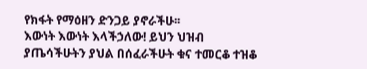የክፋት የማዕዘን ድንጋይ ያኖራችሁ፡፡
እውነት እውነት እላችኃለው! ይህን ህዝብ ያጤሳችሁትን ያህል በሰፈራችሁት ቁና ተመርቆ ተዝቆ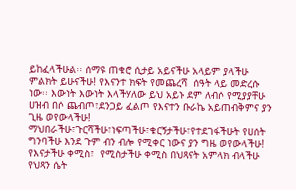ይከፈላችሁል፡፡ ሰማዩ ጠቁሮ ሲታይ አይናችሁ አላይም ያላችሁ ምልክት ይሁናችሁ! የእናንተ ክፍት የመጨረሻ  ሰዓት ላይ መድረሱ ነው፡፡ እውነት እውነት እላችሃለው ይህ አይኑ ደም ለብሶ የሚያያቸሁ ሀዝብ በሶ ጨብጦ፣ደንጋይ ፈልጦ የእናተን ቡራኬ አይጠብቅምና ያን ጊዜ ወየውላችሁ! ማህበራችሁ፣ጉርሻችሁ፣ነፍጣችሁ፣ቁርኝታችሁ፣የተደገፋችሁት የሀሰት ግንባችሁ እንደ ጉም ብን ብሎ የሚቀር ነውና ያን ግዜ ወየውላችሁ! የእናታችሁ ቀሚስ፣  የሚስታችሁ ቀሚስ በህጻናት አምላክ ብላችሁ የህጻን ሴት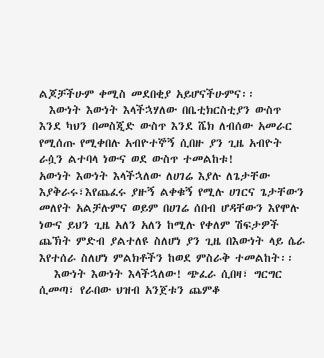ልጆቻችሁም ቀሚስ መደበቂያ አይሆናችሁምና፡፡
  እውነት እውነት እላችኋሃለው በቤቲክርስቲያን ውስጥ እንደ ካህን በመስጂድ ውስጥ እንደ ሼክ ለብሰው አመራር የሚሰጡ የሚቀበሉ አብዮተኞኝ ሲበዙ ያን ጊዜ አብዮት ራሷን ልተባላ ነውና ወደ ውስጥ ተመልከቱ!
አውነት እውነት እላችኋለው ለሀገሬ እያሉ ለጌታቸው እያቅራሩ፣እየጨፈሩ ያዙኝ ልቀቁኝ የሚሉ ሀገርና ጌታቸውን መለየት አልቻሉምና ወይም በሀገሬ ሰበብ ሆዳቸውን እየሞሉ ነውና ይህን ጊዜ አለን አለን ከሚሉ የቀለም ሽፍታዎች ጨኽት ምድብ ያልተለዩ ስለሆነ ያን ጊዜ በእውነት ላይ ሴራ እየተሰራ ስለሆነ ምልክቶችን ከወደ ምስራቅ ተመልከት፡፡
   እውነት እውነት እላችኋለው! ጭፈራ ሲበዛ፣ ግርግር ሲመጣ፣ የራበው ህዝብ አንጀቱን ጨምቆ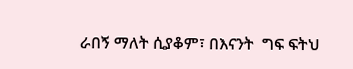ራበኝ ማለት ሲያቆም፣ በእናንት  ግፍ ፍትህ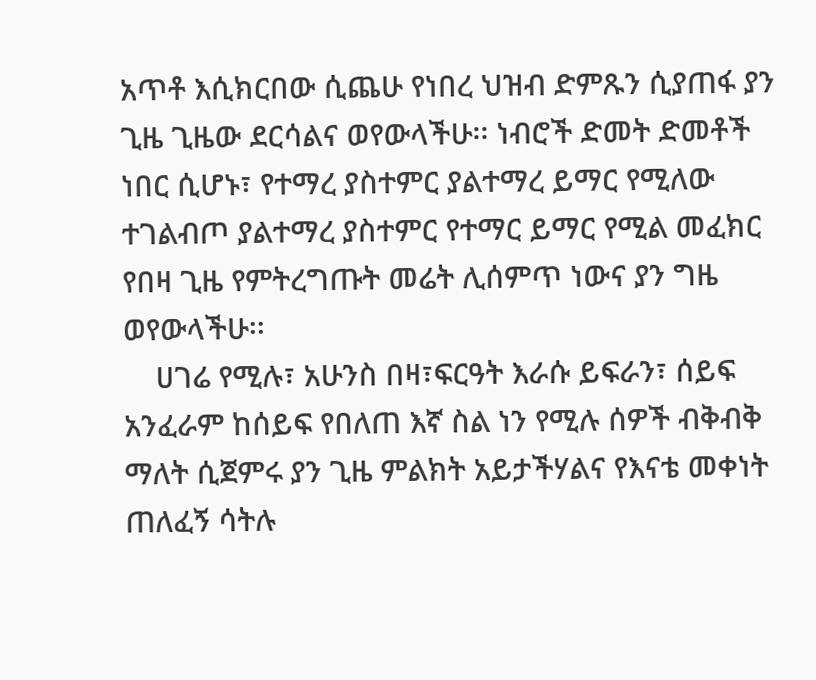አጥቶ እሲክርበው ሲጨሁ የነበረ ህዝብ ድምጹን ሲያጠፋ ያን ጊዜ ጊዜው ደርሳልና ወየውላችሁ፡፡ ነብሮች ድመት ድመቶች ነበር ሲሆኑ፣ የተማረ ያስተምር ያልተማረ ይማር የሚለው ተገልብጦ ያልተማረ ያስተምር የተማር ይማር የሚል መፈክር የበዛ ጊዜ የምትረግጡት መሬት ሊሰምጥ ነውና ያን ግዜ ወየውላችሁ፡፡
    ሀገሬ የሚሉ፣ አሁንስ በዛ፣ፍርዓት እራሱ ይፍራን፣ ሰይፍ አንፈራም ከሰይፍ የበለጠ እኛ ስል ነን የሚሉ ሰዎች ብቅብቅ ማለት ሲጀምሩ ያን ጊዜ ምልክት አይታችሃልና የእናቴ መቀነት ጠለፈኝ ሳትሉ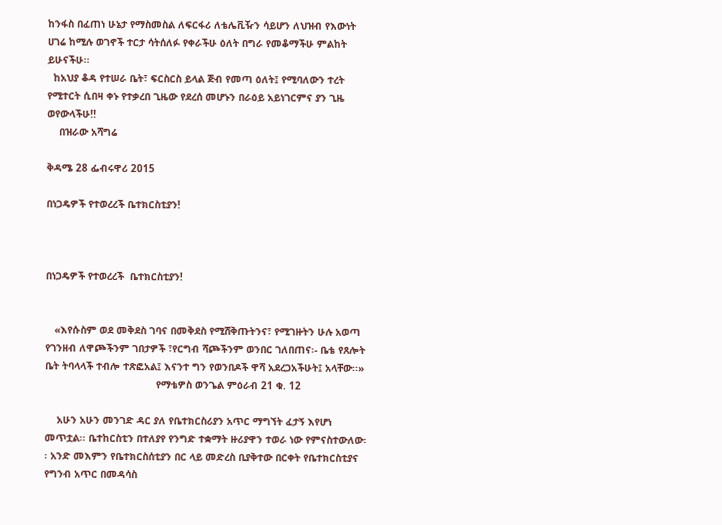ከንፋስ በፈጠነ ሁኔታ የማስመስል ለፍርፋሪ ለቴሌቪዥን ሳይሆን ለህዝብ የእውነት ሀገሬ ከሚሉ ወገኖች ተርታ ሳትሰለፉ የቀራችሁ ዕለት በግራ የመቆማችሁ ምልከት ይሁናችሁ፡፡
  ከአህያ ቆዳ የተሠራ ቤት፣ ፍርስርስ ይላል ጅብ የመጣ ዕለት፤ የሚባለውን ተረት የሚተርት ሲበዛ ቀኑ የተቃረበ ጊዜው የደረሰ መሆኑን በራዕይ አይነገርምና ያን ጊዜ ወየውላችሁ!!
    በዝራው አሻግሬ

ቅዳሜ 28 ፌብሩዋሪ 2015

በነጋዴዎች የተወረረች ቤተክርስቲያን!



በነጋዴዎች የተወረረች  ቤተክርስቲያን!


   «እየሱስም ወደ መቅደስ ገባና በመቅደስ የሚሸቅጡትንና፣ የሚገዙትን ሁሉ አወጣ የገንዘብ ለዋጮችንም ገበታዎች ፣የርግብ ሻጮችንም ወንበር ገለበጠና፡- ቤቴ የጸሎት ቤት ትባላላች ተብሎ ተጽፎአል፤ እናንተ ግን የወንበዶች ዋሻ አደረጋአችሁት፤ አላቸው፡፡»
                                     የማቴዎስ ወንጌል ምዕራብ 21 ቁ. 12

    አሁን አሁን መንገድ ዳር ያለ የቤተክርስሪያን አጥር ማግኘት ፈታኝ እየሆነ መጥቷል፡፡ ቤተከርስቲን በተለያየ የንግድ ተቋማት ዙሪያዋን ተወራ ነው የምናስተውለው፡፡ አንድ መእምን የቤተክርስሰቲያን በር ላይ መድረስ ቢያቅተው በርቀት የቤተክርስቲያና የግንብ አጥር በመዳሳስ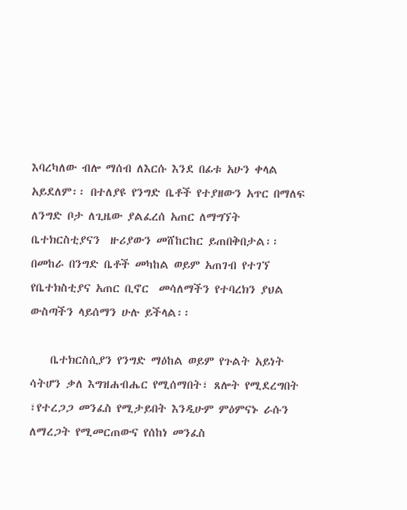እባረካለው ብሎ ማሰብ ለእርሱ እንደ በፊቱ አሁን ቀላል አይደለም፡፡ በተለያዩ የንግድ ቤቶች የተያዘውን አጥር በማለፍ ለንግድ ቦታ ለጊዜው ያልፈረሰ አጠር ለማግኘት ቤተክርስቲያናን  ዙሪያውን መሸከርከር ይጠበቅበታል፡፡ በመከራ በንግድ ቤቶች መካከል ወይም አጠገብ የተገኘ የቤተክስቲያና አጠር ቢኖር  መሳለማችን የተባረክን ያህል  ውስጣችን ላይሰማን ሁሉ ይችላል፡፡

    ቤተክርስሲያን የንግድ ማዕከል ወይም የጉልት አይነት ሳትሆን ቃለ እግዝሐብሔር የሚሰማበት፣ ጸሎት የሚደረግበት ፣የተረጋጋ መንፈስ የሚታይበት እንዲሁም ምዕምናኑ ራሱን ለማረጋት የሚመርጠውና የሰከነ መንፈስ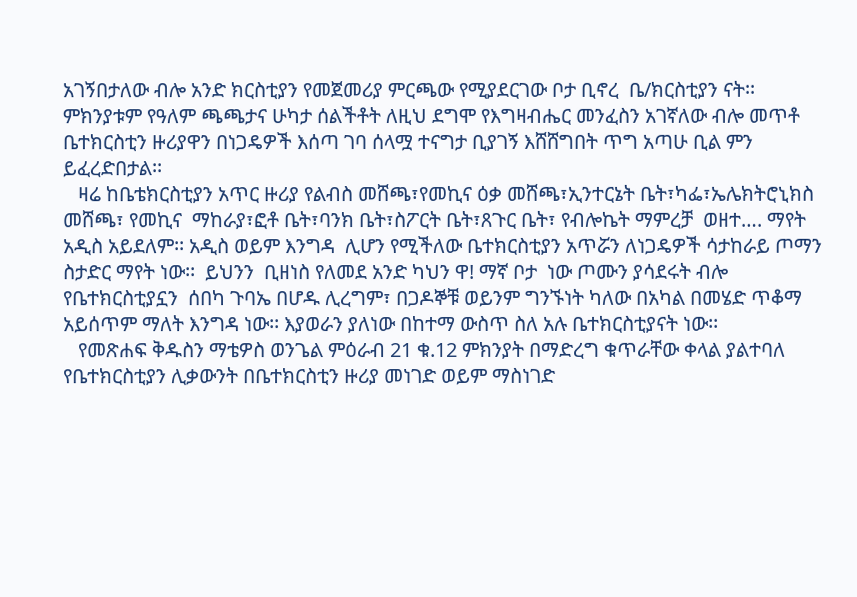አገኝበታለው ብሎ አንድ ክርስቲያን የመጀመሪያ ምርጫው የሚያደርገው ቦታ ቢኖረ  ቤ/ክርስቲያን ናት፡፡ ምክንያቱም የዓለም ጫጫታና ሁካታ ሰልችቶት ለዚህ ደግሞ የእግዛብሔር መንፈስን አገኛለው ብሎ መጥቶ ቤተክርስቲን ዙሪያዋን በነጋዴዎች እሰጣ ገባ ሰላሟ ተናግታ ቢያገኝ እሸሸግበት ጥግ አጣሁ ቢል ምን ይፈረድበታል፡፡
   ዛሬ ከቤቴክርስቲያን አጥር ዙሪያ የልብስ መሸጫ፣የመኪና ዕቃ መሸጫ፣ኢንተርኔት ቤት፣ካፌ፣ኤሌክትሮኒክስ መሸጫ፣ የመኪና  ማከራያ፣ፎቶ ቤት፣ባንክ ቤት፣ስፖርት ቤት፣ጸጉር ቤት፣ የብሎኬት ማምረቻ  ወዘተ…. ማየት አዲስ አይደለም፡፡ አዲስ ወይም እንግዳ  ሊሆን የሚችለው ቤተክርስቲያን አጥሯን ለነጋዴዎች ሳታከራይ ጦማን ስታድር ማየት ነው፡፡  ይህንን  ቢዘነስ የለመደ አንድ ካህን ዋ! ማኛ ቦታ  ነው ጦሙን ያሳደሩት ብሎ የቤተክርስቲያኗን  ሰበካ ጉባኤ በሆዱ ሊረግም፣ በጋዶኞቹ ወይንም ግንኙነት ካለው በአካል በመሄድ ጥቆማ አይሰጥም ማለት እንግዳ ነው፡፡ እያወራን ያለነው በከተማ ውስጥ ስለ አሉ ቤተክርስቲያናት ነው፡፡
   የመጽሐፍ ቅዱስን ማቴዎስ ወንጌል ምዕራብ 21 ቁ.12 ምክንያት በማድረግ ቁጥራቸው ቀላል ያልተባለ የቤተክርስቲያን ሊቃውንት በቤተክርስቲን ዙሪያ መነገድ ወይም ማስነገድ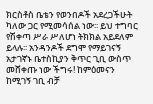ክርስቶስ ቤቴን የወንበዶች አደረጋችሁት ካለው ጋር የሚመሳሰል ነው፡፡ ይህ ተግባር የሽቀጣ ሥራ ሥለሆነ ትክክል አይደለም ይላሉ፡፡ አንዳንዶች ደግሞ የማይገናኝ አታገኛኑ ቤተስኪያን ቅጥር ጊቢ ውስጥ መሸቀጡ ነው ችግሩ! ከምዕመናን ከሚገኝ ገቢ ብቻ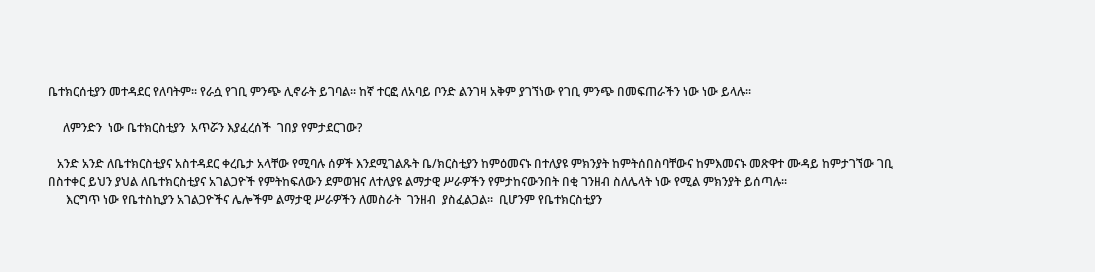ቤተክርሰቲያን መተዳደር የለባትም፡፡ የራሷ የገቢ ምንጭ ሊኖራት ይገባል፡፡ ከኛ ተርፎ ለአባይ ቦንድ ልንገዛ አቅም ያገኘነው የገቢ ምንጭ በመፍጠራችን ነው ነው ይላሉ፡፡

     ለምንድን  ነው ቤተክርስቲያን  አጥሯን እያፈረሰች  ገበያ የምታደርገው?

   አንድ አንድ ለቤተክርስቲያና አስተዳደር ቀረቤታ አላቸው የሚባሉ ሰዎች እንደሚገልጹት ቤ/ክርስቲያን ከምዕመናኑ በተለያዩ ምክንያት ከምትሰበስባቸውና ከምእመናኑ መጽዋተ ሙዳይ ከምታገኘው ገቢ በስተቀር ይህን ያህል ለቤተክርስቲያና አገልጋዮች የምትከፍለውን ደምወዝና ለተለያዩ ልማታዊ ሥራዎችን የምታከናውንበት በቂ ገንዘብ ስለሌላት ነው የሚል ምክንያት ይሰጣሉ፡፡
      እርግጥ ነው የቤተስኪያን አገልጋዮችና ሌሎችም ልማታዊ ሥራዎችን ለመስራት  ገንዘብ  ያስፈልጋል፡፡  ቢሆንም የቤተክርስቲያን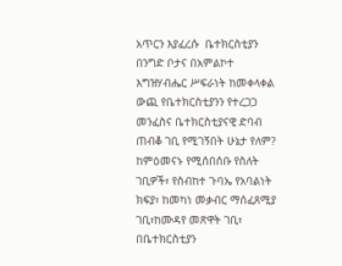አጥርን እያፈረሱ  ቤተክርስቲያን በንግድ ቦታና በአምልኮተ እግዝሃብሔር ሥፍራነት ከመቀላቀል ውጪ የቤተክርስቲያንን የተረጋጋ  መንፈስና ቤተክርስቲያናዊ ድባብ ጠብቆ ገቢ የሚገኝበት ሁኔታ የለም? ከምዕመናኑ የሚሰበሰቡ የስለት ገቢዎች፣ የስብከተ ጉባኤ የአባልነት ክፍያ፣ ከመካነ መቃብር ማሰፈጸሚያ ገቢ፣ከሙዳየ መጽዋት ገቢ፣ በቤተክርስቲያን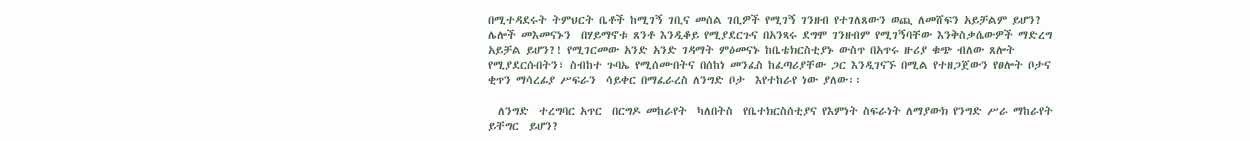በሚተዳደሩት ትምህርት ቤቶች ከሚገኝ ገቢና መሰል ገቢዎች የሚገኝ ገንዘብ የተገለጸውን ወጪ ለመሸፍን አይቻልም ይሆን? ሌሎች መእመናኑን  በሃይማኖቱ ጸንቶ እንዲቆይ የሚያደርጉና በአንጻሩ ደግሞ ገንዘብም የሚገኝባቸው እንቅስቃሴውዎች ማድረግ አይቻል ይሆን?! የሚገርመው አንድ አንድ ገዳማት ምዕመናኑ ከቤቴክርስቲያኑ ውስጥ በአጥሩ ዙሪያ ቁጭ ብለው ጸሎት የሚያደርሱበትን፣ ስብከተ ጉባኤ የሚሰሙበትና በሰከነ መንፈስ ከፈጣሪያቸው ጋር እንዲገናኙ በሚል የተዘጋጀውን የፀሎት ቦታና ቂጥን ማሳረፊያ ሥፍራን  ሳይቀር በማፈራረስ ለንግድ ቦታ  እየተከራየ ነው ያለው፡፡

  ለንግድ  ተረግባር አጥር  በርግዶ መከራየት  ካለበትስ  የቤተክርስሰቲያና የእምነት ስፍራነት ለማያውክ የንግድ ሥራ ማከራየት ይቸግር  ይሆን?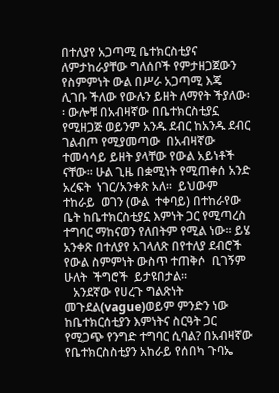በተለያየ አጋጣሚ ቤተክርስቲያና ለምታከራያቸው ግለሰቦች የምታዘጋጀውን የስምምነት ውል በሥራ አጋጣሚ እጄ  ሊገቡ ችለው የውሉን ይዘት ለማየት ችያለው፡፡ ውሎቹ በአብዛኛው በቤተክርስቲያኗ የሚዘጋጅ ወይንም አንዱ ደብር ከአንዱ ደብር ገልብጦ የሚያመጣው  በአብዛኛው ተመሳሳይ ይዘት ያላቸው የውል አይነቶች ናቸው፡፡ ሁል ጊዜ በቋሚነት የሚጠቀሰ አንድ አረፍት  ነገር/አንቀጽ አለ፡፡  ይህውም ተከራይ  ወገን (ውል  ተቀባይ) በተከራየው  ቤት ከቤተክርስቲያኗ እምነት ጋር የሚጣረስ ተግባር ማከናወን የለበትም የሚል ነው፡፡ ይሄ  አንቀጽ በተለያየ አገላለጽ በየተለያ ደብሮች የውል ስምምነት ውስጥ ተጠቅሶ  ቢገኝም  ሁለት  ችግሮች  ይታዩበታል፡፡
   አንደኛው የሀረጉ ግልጽነት መጉደል(vague)ወይም ምንድን ነው ከቤተክርሰቲያን እምነትና ስርዓት ጋር የሚጋጭ የንግድ ተግባር ሲባል? በአብዛኛው የቤተክርስስቲያን አከራይ የሰበካ ጉባኤ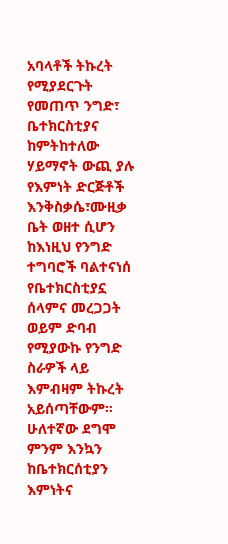አባላቶች ትኩረት የሚያደርጉት የመጠጥ ንግድ፣ ቤተክርስቲያና ከምትከተለው ሃይማኖት ውጪ ያሉ የእምነት ድርጅቶች እንቅስቃሴ፣ሙዚቃ ቤት ወዘተ ሲሆን ከእነዚህ የንግድ ተግባሮች ባልተናነሰ የቤተክርስቲያኗ ሰላምና መረጋጋት ወይም ድባብ የሚያውኩ የንግድ ስራዎች ላይ እምብዛም ትኩረት አይሰጣቸውም፡፡ ሁለተኛው ደግሞ ምንም እንኳን ከቤተክርሰቲያን እምነትና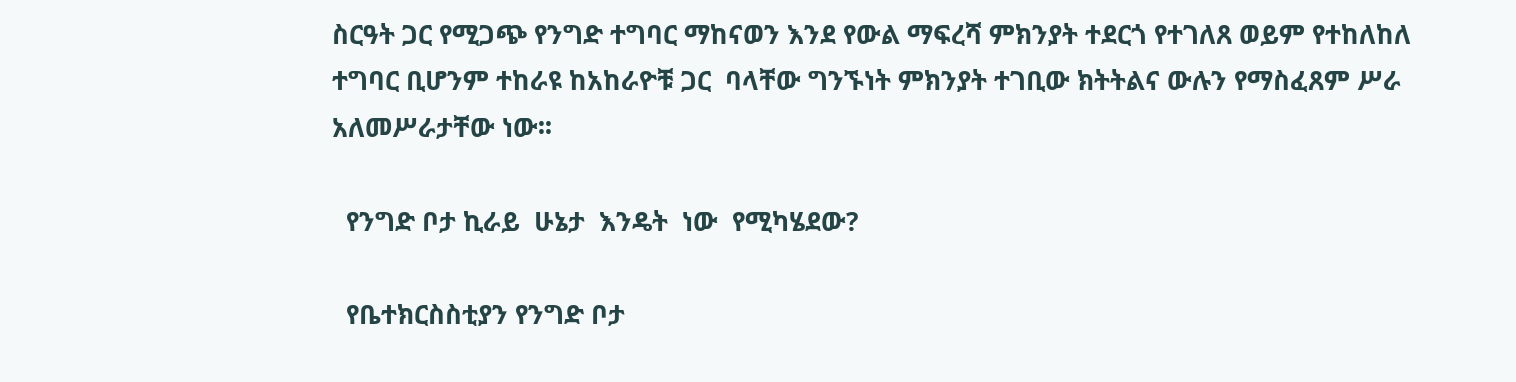ስርዓት ጋር የሚጋጭ የንግድ ተግባር ማከናወን እንደ የውል ማፍረሻ ምክንያት ተደርጎ የተገለጸ ወይም የተከለከለ ተግባር ቢሆንም ተከራዩ ከአከራዮቹ ጋር  ባላቸው ግንኙነት ምክንያት ተገቢው ክትትልና ውሉን የማስፈጸም ሥራ አለመሥራታቸው ነው፡፡

  የንግድ ቦታ ኪራይ  ሁኔታ  እንዴት  ነው  የሚካሄደው?

  የቤተክርስስቲያን የንግድ ቦታ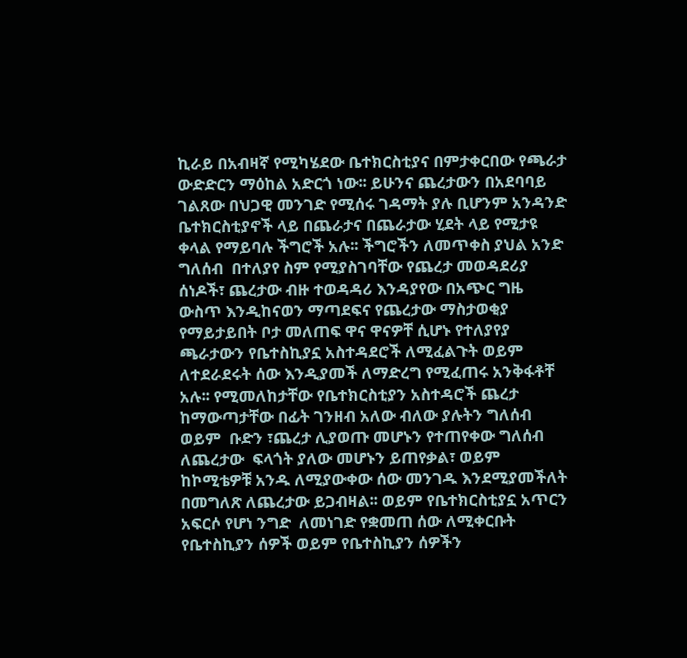ኪራይ በአብዛኛ የሚካሄደው ቤተክርስቲያና በምታቀርበው የጫራታ ውድድርን ማዕከል አድርጎ ነው፡፡ ይሁንና ጨረታውን በአደባባይ ገልጸው በህጋዊ መንገድ የሚሰሩ ገዳማት ያሉ ቢሆንም አንዳንድ ቤተክርስቲያኖች ላይ በጨራታና በጨራታው ሂደት ላይ የሚታዩ ቀላል የማይባሉ ችግሮች አሉ፡፡ ችግሮችን ለመጥቀስ ያህል አንድ ግለሰብ  በተለያየ ስም የሚያስገባቸው የጨረታ መወዳደሪያ ሰነዶች፣ ጨረታው ብዙ ተወዳዳሪ እንዳያየው በአጭር ግዜ ውስጥ እንዲከናወን ማጣደፍና የጨረታው ማስታወቂያ የማይታይበት ቦታ መለጠፍ ዋና ዋናዎቸ ሲሆኑ የተለያየያ ጫራታውን የቤተስኪያኗ አስተዳደሮች ለሚፈልጉት ወይም ለተደራደሩት ሰው እንዲያመች ለማድረግ የሚፈጠሩ አንቅፋቶቸ አሉ፡፡ የሚመለከታቸው የቤተክርስቲያን አስተዳሮች ጨረታ ከማውጣታቸው በፊት ገንዘብ አለው ብለው ያሉትን ግለሰብ ወይም  ቡድን ፣ጨረታ ሊያወጡ መሆኑን የተጠየቀው ግለሰብ ለጨረታው  ፍላጎት ያለው መሆኑን ይጠየቃል፣ ወይም ከኮሚቴዎቹ አንዱ ለሚያውቀው ሰው መንገዱ እንደሚያመችለት  በመግለጽ ለጨረታው ይጋብዛል፡፡ ወይም የቤተክርስቲያኗ አጥርን አፍርሶ የሆነ ንግድ  ለመነገድ የቋመጠ ሰው ለሚቀርቡት የቤተስኪያን ሰዎች ወይም የቤተስኪያን ሰዎችን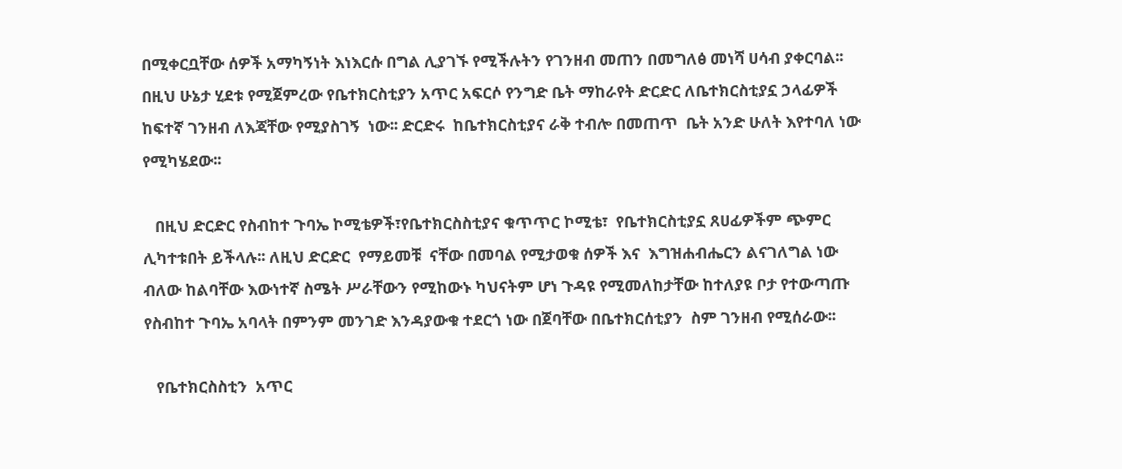በሚቀርቧቸው ሰዎች አማካኝነት እነእርሱ በግል ሊያገኙ የሚችሉትን የገንዘብ መጠን በመግለፅ መነሻ ሀሳብ ያቀርባል፡፡ በዚህ ሁኔታ ሂደቱ የሚጀምረው የቤተክርስቲያን አጥር አፍርሶ የንግድ ቤት ማከራየት ድርድር ለቤተክርስቲያኗ ኃላፊዎች ከፍተኛ ገንዘብ ለእጃቸው የሚያስገኝ  ነው፡፡ ድርድሩ  ከቤተክርስቲያና ራቅ ተብሎ በመጠጥ  ቤት አንድ ሁለት እየተባለ ነው የሚካሄደው፡፡

   በዚህ ድርድር የስብከተ ጉባኤ ኮሚቴዎች፣የቤተክርስስቲያና ቁጥጥር ኮሚቴ፣  የቤተክርስቲያኗ ጸሀፊዎችም ጭምር ሊካተቱበት ይችላሉ፡፡ ለዚህ ድርድር  የማይመቹ  ናቸው በመባል የሚታወቁ ሰዎች እና  እግዝሐብሔርን ልናገለግል ነው ብለው ከልባቸው እውነተኛ ስሜት ሥራቸውን የሚከውኑ ካህናትም ሆነ ጉዳዩ የሚመለከታቸው ከተለያዩ ቦታ የተውጣጡ የስብከተ ጉባኤ አባላት በምንም መንገድ እንዳያውቁ ተደርጎ ነው በጀባቸው በቤተክርሰቲያን  ስም ገንዘብ የሚሰራው፡፡

   የቤተክርስስቲን  አጥር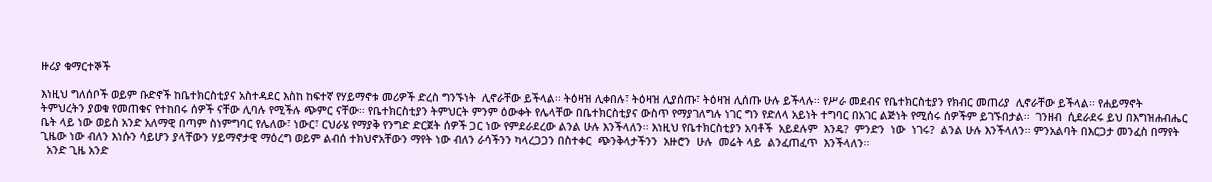ዙሪያ ቁማርተኞች

እነዚህ ግለሰቦች ወይም ቡድኖች ከቤተክርስቲያና አስተዳደር እስከ ከፍተኛ የሃይማኖቱ መሪዎች ድረስ ግንኙነት  ሊኖራቸው ይችላል፡፡ ትዕዛዝ ሊቀበሉ፣ ትዕዛዝ ሊያሰጡ፣ ትዕዛዝ ሊሰጡ ሁሉ ይችላሉ፡፡ የሥራ መደብና የቤተክርስቲያን የክብር መጠሪያ  ሊኖራቸው ይችላል፡፡ የሐይማኖት ትምህረትን ያወቁ የመጠቁና የተከበሩ ሰዎች ናቸው ሊባሉ የሚችሉ ጭምር ናቸው፡፡ የቤተክርስቲያን ትምህርት ምንም ዕውቀት የሌላቸው በቤተክርስቲያና ውስጥ የማያገለግሉ ነገር ግን የድለላ አይነት ተግባር በአገር ልጅነት የሚሰሩ ሰዎችም ይገኙበታል፡፡  ገንዘብ  ሲደራደሩ ይህ በእግዝሐብሔር ቤት ላይ ነው ወይስ አንድ አለማዊ በጣም ስነምግባር የሌለው፣ ነውር፣ ርህራሄ የማያቅ የንግድ ድርጀት ሰዎች ጋር ነው የምደራደረው ልንል ሁሉ እንችላለን፡፡ እነዚህ የቤተክርስቲያን አባቶች  አይደሉም  እንዴ?  ምንድን  ነው  ነገሩ?  ልንል ሁሉ እንችላለን፡፡ ምንአልባት በእርጋታ መንፈስ በማየት ጊዜው ነው ብለን እነሱን ሳይሆን ያላቸውን ሃይማኖታዊ ማዕረግ ወይም ልብሰ ተክህኖአቸውን ማየት ነው ብለን ራሳችንን ካላረጋጋን በስተቀር  ጭንቅላታችንን  አዙሮን  ሁሉ  መሬት ላይ  ልንፈጠፈጥ  እንችላለን፡፡
  አንድ ጊዜ አንድ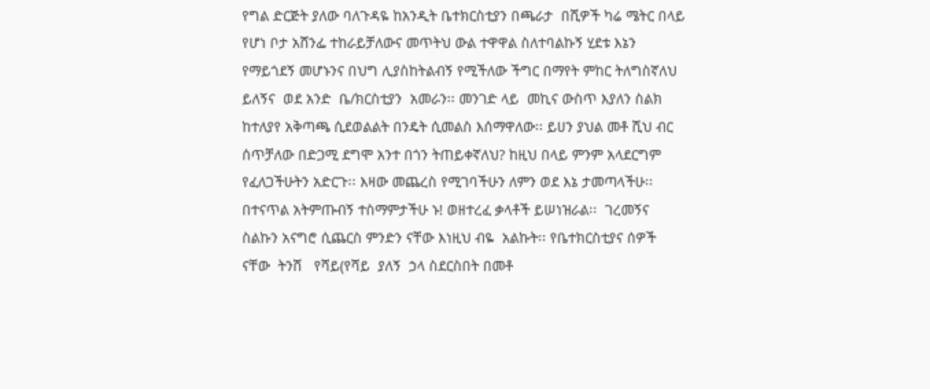የግል ድርጅት ያለው ባለጉዳዬ ከአንዲት ቤተክርስቲያን በጫራታ  በሺዎች ካሬ ሜትር በላይ የሆነ ቦታ አሸንፌ ተከራይቻለውና መጥትህ ውል ተዋዋል ስለተባልኩኝ ሂደቱ እኔን የማይጎደኝ መሆኑንና በህግ ሊያስከትልብኝ የሚችለው ችግር በማየት ምከር ትለግስኛለህ ይለኝና  ወደ አንድ  ቤ/ክርስቲያን  አመራን፡፡ መንገድ ላይ  መኪና ውስጥ እያለን ስልክ ከተለያየ አቅጣጫ ሲደወልልት በንዴት ሲመልስ እሰማዋለው፡፡ ይሀን ያህል መቶ ሺህ ብር ሰጥቻለው በድጋሚ ደግሞ አንተ በጎን ትጠይቀኛለህ? ከዚህ በላይ ምንም አላደርግም የፈለጋችሁትን አድርጉ፡፡ እዛው መጨረስ የሚገባችሁን ለምን ወደ እኔ ታመጣላችሁ፡፡ በተናጥል አትምጡብኝ ተስማምታችሁ ኑ! ወዘተረፈ ቃላቶች ይሠነዝራል፡፡  ገረመኝና ስልኩን አናግሮ ሲጨርስ ምንድን ናቸው እነዚህ ብዬ  አልኩት፡፡ የቤተክርስቲያና ሰዎች  ናቸው  ትንሸ   የሻይ(የሻይ  ያለኝ  ኃላ ስደርስበት በመቶ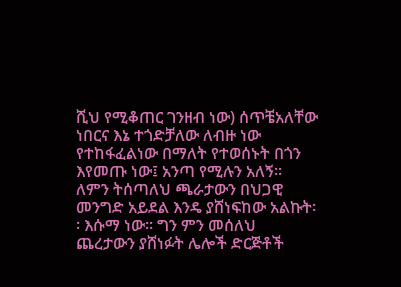ሺህ የሚቆጠር ገንዘብ ነው) ሰጥቼአለቸው ነበርና እኔ ተጎድቻለው ለብዙ ነው የተከፋፈልነው በማለት የተወሰኑት በጎን እየመጡ ነው፤ አንጣ የሚሉን አለኝ፡፡ ለምን ትሰጣለህ ጫራታውን በህጋዊ መንግድ አይደል እንዴ ያሸነፍከው አልኩት፡፡ እሱማ ነው፡፡ ግን ምን መሰለህ ጨረታውን ያሸነፉት ሌሎች ድርጅቶች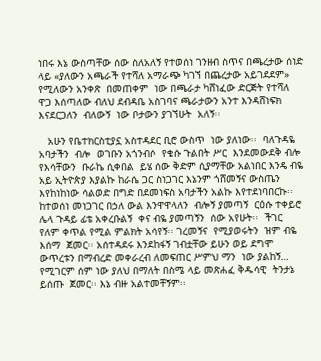ነበሩ እኔ ውስጣቸው ሰው ስለአለኝ የተወሰነ ገንዘብ ስጥና በጫረታው ሰነድ ላይ «ያለውን አጫራች የተሻለ አማራጭ ካገኘ በጨረታው አይገደደም» የሚለውን አንቀጽ  በመጠቀም  ነው በጫራታ ካሸነፈው ድርጅት የተሻለ ዋጋ እሰጣለው ብለህ ደብዳቤ አስገባና ጫራታውን አንተ እንዳሸነፍክ እናደርጋለን  ብለውኝ  ነው ቦታውን ያገኘሁት  አለኝ፡፡

   አሁን የቤተክርስቲያኗ አስተዳደር ቢሮ ውስጥ  ነው ያለነው፡፡  ባለጉዳዬ  አባታችን  ብሎ  ወገቡን አጎንብሶ  የቄሱ ጉልበት ሥር  እንደመውደቅ ብሎ የእሳቸውን  ቡራኬ ሲቀበል  ይሄ ሰው ቅድም ሲያማቸው አልነበር እንዴ ብዬ  አይ ኢትዮጵያ እያልኩ ከራሴ ጋር ስነጋገር እኔንም ጎሸመኝና ውስጤን እየከነከነው ሳልወድ በግድ በደመነፍስ አባታችን አልኩ እየተደነባበርኩ፡፡ ከተወሰነ መነጋገር በኃለ ውል እንዋዋላለን  ብሎኝ ያመጣኝ  ርዕሱ ተቀይሮ ሌላ ጉዳይ ፊቴ አቀረቡልኝ  ቀና ብዬ ያመጣኝን  ሰው አየሁት፡፡  ችገር የለም ቀጥል የሚል ምልክት አሳየኝ፡፡ ገረመኝና  የሚያወሩትን  ዝም ብዬ  እሰማ  ጀመር፡፡ አሰተዳደሩ እንደከፋኝ ገብቷቸው ይሁን ወይ ደግሞ ውጥረቱን በማብረድ መቀራረብ ለመፍጠር ሥምህ ማን  ነው ያልከኝ… የሚገርም ሰም ነው ያለህ በማለት በስሜ ላይ መጽሐፈ ቅዱሳዊ  ትንታኔ ይሰጡ  ጀመር፡፡ እኔ ብዙ አልተመቸኝም፡፡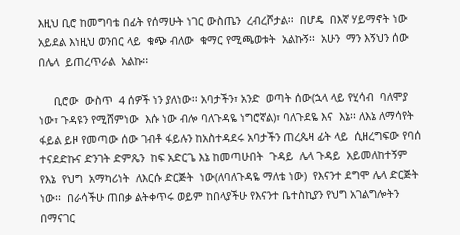እዚህ ቢሮ ከመግባቴ በፊት የሰማሁት ነገር ውስጤን  ረብረሾታል፡፡  በሆዴ  በእኛ ሃይማኖት ነው አይደል እነዚህ ወንበር ላይ  ቁጭ ብለው  ቁማር የሚጫወቱት  አልኩኝ፡፡  አሁን  ማን እኝህን ሰው  በሌላ  ይጠረጥራል  አልኩ፡፡

     ቢሮው  ውስጥ  4 ሰዎች ነን ያለነው፡፡ አባታችን፣ አንድ  ወጣት ሰው(ኋላ ላይ የሂሳብ  ባለሞያ ነው፣ ጉዳዩን የሚሸምነው  እሱ ነው ብሎ ባለጉዳዬ ነግሮኛል)፣ ባለጉደዬ እና  እኔ፡፡ ለእኔ ለማሳየት ፋይል ይዞ የመጣው ሰው ገብቶ ፋይሉን ከአስተዳደሩ አባታችን ጠረጴዛ ፊት ላይ  ሲዘረግፍው የባሰ ተናደድኩና ድንገት ድምጼን  ከፍ አድርጌ እኔ ከመጣሁበት  ጉዳይ  ሌላ ጉዳይ  አይመለከተኝም የእኔ  የህግ  አማካሪነት  ለእርሱ ድርጅት  ነው(ለባለጉዳዬ ማለቴ ነው)  የእናንተ ደግሞ ሌላ ድርጅት ነው፡፡  በራሳችሁ ጠበቃ ልትቀጥሩ ወይም ከበላያችሁ የእናንተ ቤተስኪያን የህግ አገልግሎትን በማናገር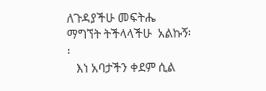ለጉዳያችሁ መፍትሔ ማግኘት ትችላላችሁ  አልኩኝ፡፡
   እነ አባታችን ቀደም ሲል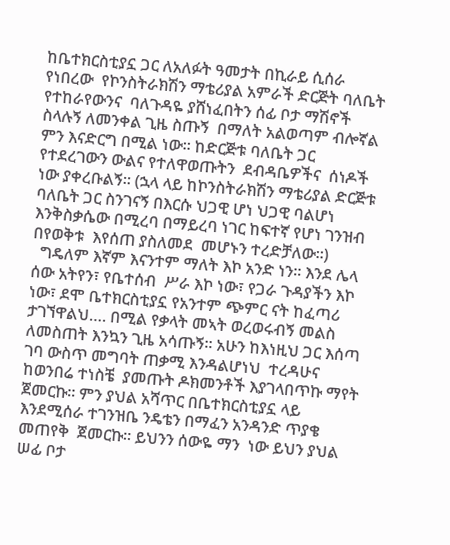ከቤተክርስቲያኗ ጋር ለአለፉት ዓመታት በኪራይ ሲሰራ  የነበረው  የኮንስትራክሽን ማቴሪያል አምራች ድርጅት ባለቤት  የተከራየውንና  ባለጉዳዬ ያሸነፈበትን ሰፊ ቦታ ማሽኖች ስላሉኝ ለመንቀል ጊዜ ስጡኝ  በማለት አልወጣም ብሎኛል ምን እናድርግ በሚል ነው፡፡ ከድርጅቱ ባለቤት ጋር የተደረገውን ውልና የተለዋወጡትን  ደብዳቤዎችና  ሰነዶች ነው ያቀረቡልኝ፡፡ (ኋላ ላይ ከኮንስትራክሽን ማቴሪያል ድርጅቱ ባለቤት ጋር ስንገናኝ በእርሱ ህጋዊ ሆነ ህጋዊ ባልሆነ እንቅስቃሴው በሚረባ በማይረባ ነገር ከፍተኛ የሆነ ገንዝብ በየወቅቱ  እየሰጠ ያስለመደ  መሆኑን ተረድቻለው፡፡)
  ግዴለም እኛም እናንተም ማለት እኮ አንድ ነን፡፡ እንደ ሌላ ሰው አትየን፣ የቤተሰብ  ሥራ እኮ ነው፣ የጋራ ጉዳያችን እኮ ነው፣ ደሞ ቤተክርስቲያኗ የአንተም ጭምር ናት ከፈጣሪ ታገኘዋልህ…. በሚል የቃላት መኣት ወረወሩብኝ መልስ ለመስጠት እንኳን ጊዜ አሳጡኝ፡፡ አሁን ከእነዚህ ጋር እሰጣ ገባ ውስጥ መግባት ጠቃሚ እንዳልሆነህ  ተረዳሁና ከወንበሬ ተነስቼ  ያመጡት ዶክመንቶች እያገላበጥኩ ማየት ጀመርኩ፡፡ ምን ያህል አሻጥር በቤተክርስቲያኗ ላይ  እንደሚሰራ ተገንዝቤ ንዴቴን በማፈን አንዳንድ ጥያቄ መጠየቅ  ጀመርኩ፡፡ ይህንን ሰውዬ ማን  ነው ይህን ያህል ሠፊ ቦታ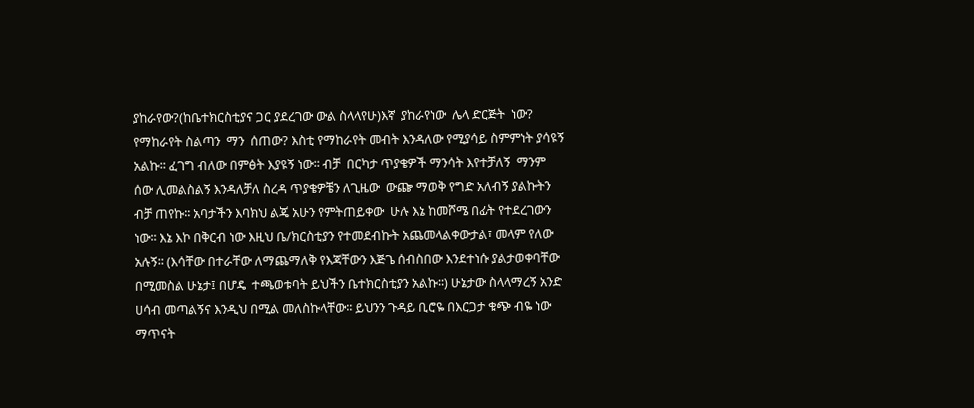ያከራየው?(ከቤተክርስቲያና ጋር ያደረገው ውል ስላላየሁ)እኛ  ያከራየነው  ሌላ ድርጅት  ነው? የማከራየት ስልጣን  ማን  ሰጠው? እስቲ የማከራየት መብት እንዳለው የሚያሳይ ስምምነት ያሳዩኝ አልኩ፡፡ ፈገግ ብለው በምፅት እያዩኝ ነው፡፡ ብቻ  በርካታ ጥያቄዎች ማንሳት እየተቻለኝ  ማንም  ሰው ሊመልስልኝ እንዳለቻለ ስረዳ ጥያቄዎቼን ለጊዜው  ውጬ ማወቅ የግድ አለብኝ ያልኩትን ብቻ ጠየኩ፡፡ አባታችን እባክህ ልጄ አሁን የምትጠይቀው  ሁሉ እኔ ከመሾሜ በፊት የተደረገውን ነው፡፡ እኔ እኮ በቅርብ ነው እዚህ ቤ/ክርስቲያን የተመደብኩት አጨመላልቀውታል፣ መላም የለው አሉኝ፡፡ (እሳቸው በተራቸው ለማጨማለቅ የእጃቸውን እጅጌ ሰብስበው እንደተነሱ ያልታወቀባቸው በሚመስል ሁኔታ፤ በሆዴ  ተጫወቱባት ይህችን ቤተክርስቲያን አልኩ፡፡) ሁኔታው ስላላማረኝ አንድ ሀሳብ መጣልኝና እንዲህ በሚል መለስኩላቸው፡፡ ይህንን ጉዳይ ቢሮዬ በእርጋታ ቁጭ ብዬ ነው ማጥናት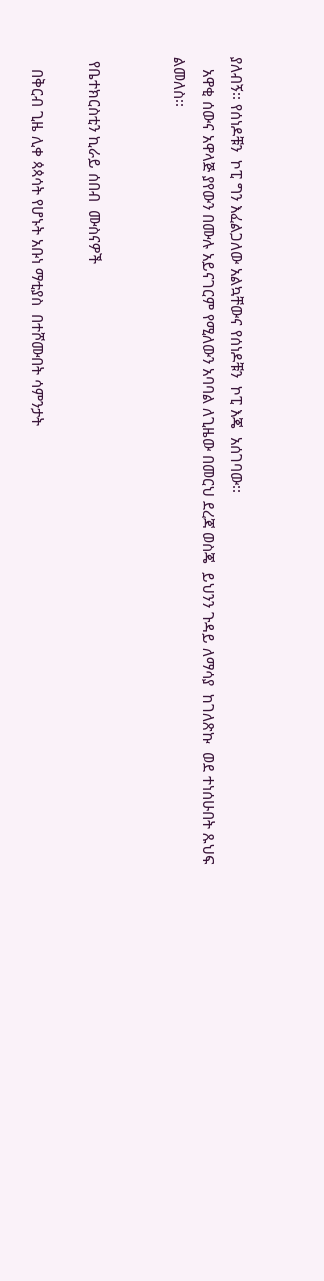ያለብኝ፡፡ የሰነዶቹን  ኮፒ ግን እፈልጋለው አልኳቸውና የሰነዶቹን  ኮፒ እጄ  አሰገባው፡፡
   አዋቂ ሰውና አዋላጅ ያየውን በሙሉ አይናገርም የሚለውን አባባል ለጊዜው በመርህ ደረጃ ወስጄ  ይህንን ጉዳይ ለማሳያ  ከገለጽኩ  ወደ ተነሰሁበት ጹህፍ ልመለስ፡፡


 የቤተክርስቲን ኪራይ ሰበብ  ሙስናዎች

   በቅርብ ጊዜ ሊቀ ጳጳሳት የሆኑት አቡነ ማቲያስ  በተሾሙበት ሳምንታት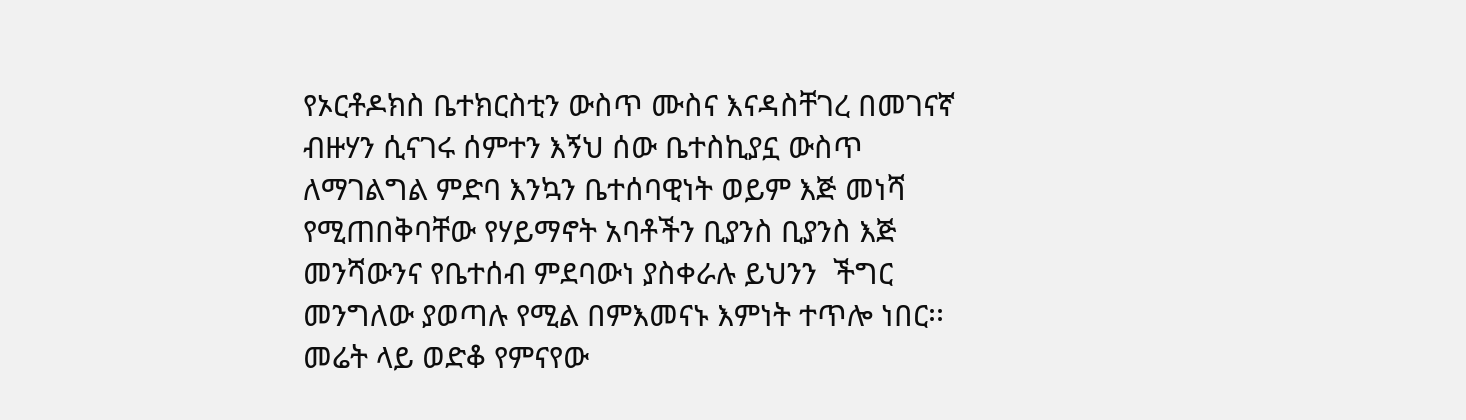የኦርቶዶክስ ቤተክርስቲን ውስጥ ሙስና እናዳስቸገረ በመገናኛ ብዙሃን ሲናገሩ ሰምተን እኝህ ሰው ቤተስኪያኗ ውስጥ ለማገልግል ምድባ እንኳን ቤተሰባዊነት ወይም እጅ መነሻ የሚጠበቅባቸው የሃይማኖት አባቶችን ቢያንስ ቢያንስ እጅ መንሻውንና የቤተሰብ ምደባውነ ያስቀራሉ ይህንን  ችግር መንግለው ያወጣሉ የሚል በምእመናኑ እምነት ተጥሎ ነበር፡፡ መሬት ላይ ወድቆ የምናየው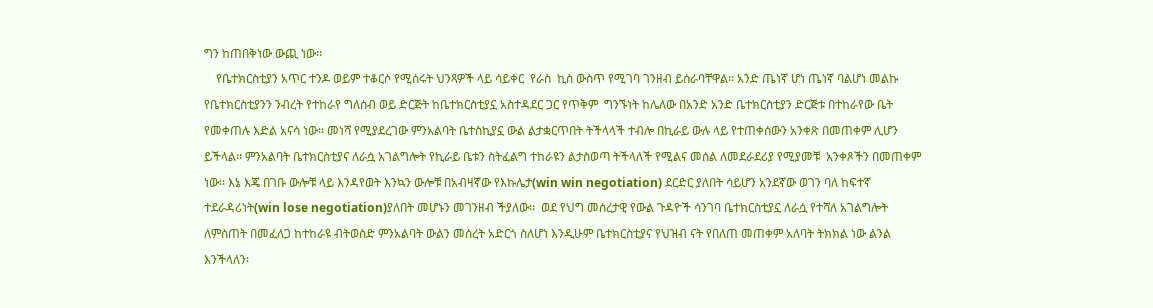ግን ከጠበቅነው ውጪ ነው፡፡
    የቤተክርስቲያን አጥር ተንዶ ወይም ተቆርሶ የሚሰሩት ህንጻዎች ላይ ሳይቀር  የራስ  ኪስ ውስጥ የሚገባ ገንዘብ ይሰራባቸዋል፡፡ አንድ ጤነኛ ሆነ ጤነኛ ባልሆነ መልኩ የቤተክርስቲያንን ንብረት የተከራየ ግለሰብ ወይ ድርጅት ከቤተክርስቲያኗ አስተዳደር ጋር የጥቅም  ግንኙነት ከሌለው በአንድ አንድ ቤተክርስቲያን ድርጅቱ በተከራየው ቤት የመቀጠሉ እድል አናሳ ነው፡፡ መነሻ የሚያደረገው ምንአልባት ቤተስኪያኗ ውል ልታቋርጥበት ትችላላች ተብሎ በኪራይ ውሉ ላይ የተጠቀሰውን አንቀጽ በመጠቀም ሊሆን ይችላል፡፡ ምንአልባት ቤተክርስቲያና ለራሷ አገልግሎት የኪራይ ቤቱን ስትፈልግ ተከራዩን ልታስወጣ ትችላለች የሚልና መሰል ለመደራደሪያ የሚያመቹ  አንቀጾችን በመጠቀም ነው፡፡ እኔ እጄ በገቡ ውሎቹ ላይ እንዳየወት እንኳን ውሎቹ በአብዛኛው የእኩሌታ(win win negotiation) ደርድር ያለበት ሳይሆን አንደኛው ወገን ባለ ከፍተኛ ተደራዳሪነት(win lose negotiation)ያለበት መሆኑን መገንዘብ ችያለው፡፡  ወደ የህግ መሰረታዊ የውል ጉዳዮች ሳንገባ ቤተክርስቲያኗ ለራሷ የተሻለ አገልግሎት ለምስጠት በመፈለጋ ከተከራዩ ብትወስድ ምንአልባት ውልን መሰረት አድርጎ ስለሆነ እንዲሁም ቤተክርስቲያና የህዝብ ናት የበለጠ መጠቀም አለባት ትክክል ነው ልንል እንችላለን፡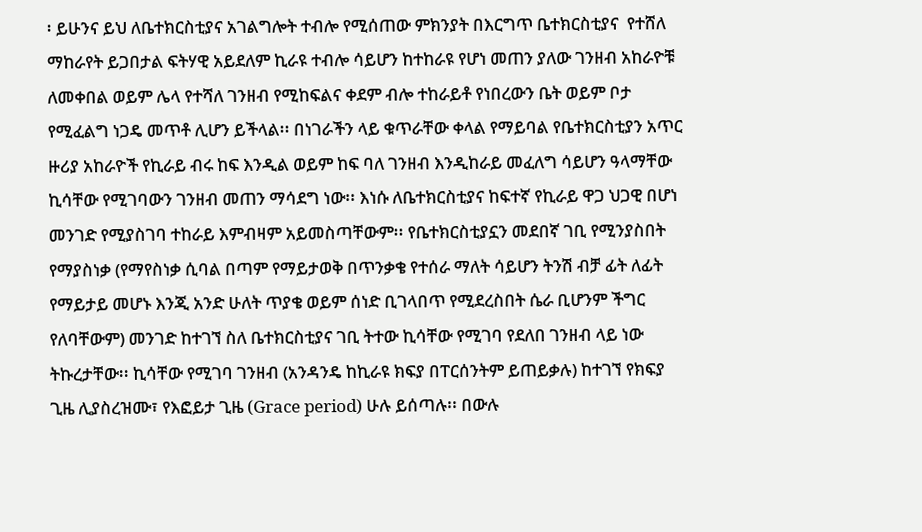፡ ይሁንና ይህ ለቤተክርስቲያና አገልግሎት ተብሎ የሚሰጠው ምክንያት በእርግጥ ቤተክርስቲያና  የተሸለ ማከራየት ይጋበታል ፍትሃዊ አይደለም ኪራዩ ተብሎ ሳይሆን ከተከራዩ የሆነ መጠን ያለው ገንዘብ አከራዮቹ ለመቀበል ወይም ሌላ የተሻለ ገንዘብ የሚከፍልና ቀደም ብሎ ተከራይቶ የነበረውን ቤት ወይም ቦታ የሚፈልግ ነጋዴ መጥቶ ሊሆን ይችላል፡፡ በነገራችን ላይ ቁጥራቸው ቀላል የማይባል የቤተክርስቲያን አጥር ዙሪያ አከራዮች የኪራይ ብሩ ከፍ እንዲል ወይም ከፍ ባለ ገንዘብ እንዲከራይ መፈለግ ሳይሆን ዓላማቸው ኪሳቸው የሚገባውን ገንዘብ መጠን ማሳደግ ነው፡፡ እነሱ ለቤተክርስቲያና ከፍተኛ የኪራይ ዋጋ ህጋዊ በሆነ መንገድ የሚያስገባ ተከራይ እምብዛም አይመስጣቸውም፡፡ የቤተክርስቲያኗን መደበኛ ገቢ የሚንያስበት የማያስነቃ (የማየስነቃ ሲባል በጣም የማይታወቅ በጥንቃቄ የተሰራ ማለት ሳይሆን ትንሽ ብቻ ፊት ለፊት የማይታይ መሆኑ እንጂ አንድ ሁለት ጥያቄ ወይም ሰነድ ቢገላበጥ የሚደረስበት ሴራ ቢሆንም ችግር የለባቸውም) መንገድ ከተገኘ ስለ ቤተክርስቲያና ገቢ ትተው ኪሳቸው የሚገባ የደለበ ገንዘብ ላይ ነው ትኩረታቸው፡፡ ኪሳቸው የሚገባ ገንዘብ (አንዳንዴ ከኪራዩ ክፍያ በፐርሰንትም ይጠይቃሉ) ከተገኘ የክፍያ ጊዜ ሊያስረዝሙ፣ የእፎይታ ጊዜ (Grace period) ሁሉ ይሰጣሉ፡፡ በውሉ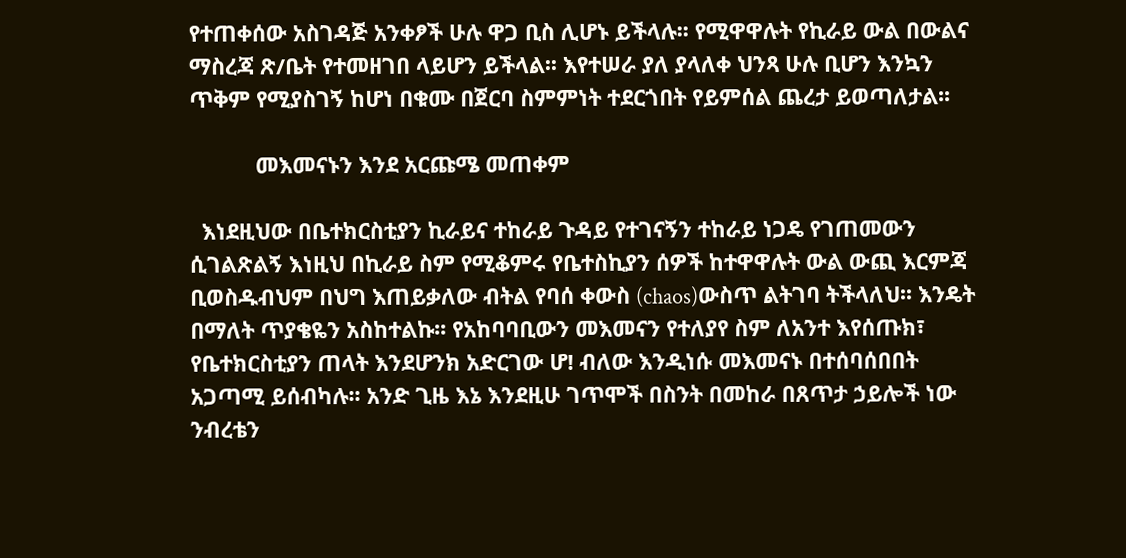የተጠቀሰው አስገዳጅ አንቀፆች ሁሉ ዋጋ ቢስ ሊሆኑ ይችላሉ፡፡ የሚዋዋሉት የኪራይ ውል በውልና ማስረጃ ጽ/ቤት የተመዘገበ ላይሆን ይችላል፡፡ እየተሠራ ያለ ያላለቀ ህንጻ ሁሉ ቢሆን እንኳን ጥቅም የሚያስገኝ ከሆነ በቁሙ በጀርባ ስምምነት ተደርጎበት የይምሰል ጨረታ ይወጣለታል፡፡

           መእመናኑን እንደ አርጩሜ መጠቀም

  እነደዚህው በቤተክርስቲያን ኪራይና ተከራይ ጉዳይ የተገናኝን ተከራይ ነጋዴ የገጠመውን ሲገልጽልኝ እነዚህ በኪራይ ስም የሚቆምሩ የቤተስኪያን ሰዎች ከተዋዋሉት ውል ውጪ እርምጃ ቢወስዱብህም በህግ እጠይቃለው ብትል የባሰ ቀውስ (chaos)ውስጥ ልትገባ ትችላለህ፡፡ እንዴት በማለት ጥያቄዬን አስከተልኩ፡፡ የአከባባቢውን መእመናን የተለያየ ስም ለአንተ እየሰጡክ፣ የቤተክርስቲያን ጠላት እንደሆንክ አድርገው ሆ! ብለው እንዲነሱ መእመናኑ በተሰባሰበበት አጋጣሚ ይሰብካሉ፡፡ አንድ ጊዜ እኔ እንደዚሁ ገጥሞች በስንት በመከራ በጸጥታ ኃይሎች ነው ንብረቴን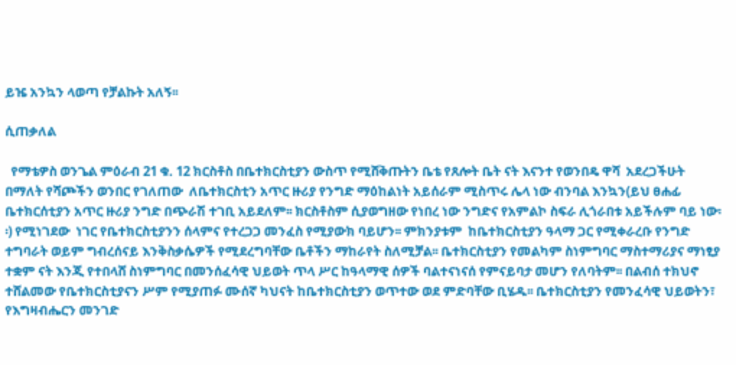ይዤ አንኳን ላወጣ የቻልኩት አለኝ፡፡

ሲጠቃለል

  የማቴዎስ ወንጌል ምዕራብ 21 ቁ. 12 ክርስቶስ በቤተክርስቲያን ውስጥ የሚሸቅጡትን ቤቴ የጸሎት ቤት ናት እናንተ የወንበዴ ዋሻ  አደረጋችሁት በማለት የሻጮችን ወንበር የገለጠው  ለቤተክርስቲን አጥር ዙሪያ የንግድ ማዕከልነት አይሰራም ሚስጥሩ ሌላ ነው ብንባል እንኳን(ይህ ፀሐፊ ቤተክርሰቲያን አጥር ዙሪያ ንግድ በጭራሽ ተገቢ አይደለም፡፡ ክርስቶስም ሲያወግዘው የነበረ ነው ንግድና የአምልኮ ስፍራ ሊጎራበቱ አይችሉም ባይ ነው፡፡) የሚነገደው  ነገር የቤተክርስቲያንን ሰላምና የተረጋጋ መንፈስ የሚያውክ ባይሆን፡፡ ምክንያቱም  ከቤተክርስቲያን ዓላማ ጋር የሚቀራረቡ የንግድ ተግባራት ወይም ግብረሰናይ እንቅስቃሴዎች የሚደረግባቸው ቤቶችን ማከራየት ስለሚቻል፡፡ ቤተክርስቲያን የመልካም ስነምግባር ማስተማሪያና ማነፂያ ተቋም ናት እንጂ የተበላሸ ስነምግባር በመንሰፈሳዊ ህይወት ጥላ ሥር ከዓላማዊ ሰዎች ባልተናነናሰ የምናይባታ መሆን የለባትም፡፡ በልብሰ ተክህኖ ተሸልመው የቤተክርስቲያናን ሥም የሚያጠፉ ሙሰኛ ካህናት ከቤተክርስቲያን ወጥተው ወደ ምድባቸው ቢሄዱ፡፡ ቤተክርስቲያን የመንፈሳዊ ህይወትን፣  የእግዛብሔርን መንገድ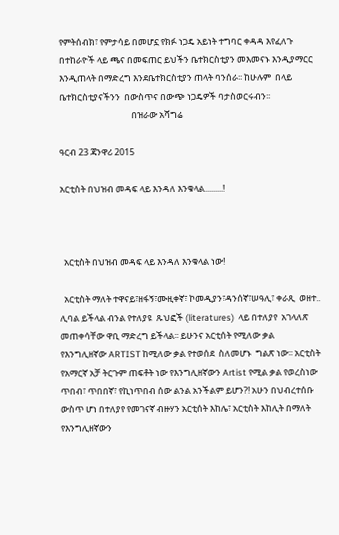የምትሰብክ፣ የምታሳይ በመሆኗ የክፉ ነጋዴ አይነት ተግባር ቀዳዳ እየፈለጉ በተከራዮች ላይ ጫና በመፍጠር ይህችን ቤተክርስቲያን መእመናኑ እንዲያማርር እንዲጠላት በማድረግ እንደቤተክርስቲያን ጠላት ባንሰራ፡፡ ከሁሉም  በላይ ቤተክርስቲያናችንን  በውስጥና በውጭ ነጋዴዎች ባታስወርሩብን፡፡
                                    በዝራው አሻግሬ

ዓርብ 23 ጃንዋሪ 2015

አርቲስት በህዝብ መዳፍ ላይ እንዳለ እንቁላል.........!



  አርቲስት በህዝብ መዳፍ ላይ እንዳለ እንቁላል ነው!

  አርቲስት ማለት ተዋናይ፣ዘፋኝ፣ሙዚቀኛ፣ ኮመዲያን፣ዳንሰኛ፣ሠዓሊ፣ ቀራጺ  ወዘተ..  ሊባል ይችላል ብንል የተለያዩ  ጹህፎች (literatures)  ላይ በተለያየ  አገላለጽ  መጠቀሳቸው ዋቢ ማድረግ ይችላል፡፡ ይሁንና አርቲሰት የሚለው ቃል የእንግሊዘኛው ARTIST ከሚለው ቃል የተወሰደ  ስለመሆኑ  ግልጽ ነው፡፡ አርቲስት የአማርኛ አቻ ትርጉም ጠፍቶት ነው የእንግሊዘኛውን Artist የሚል ቃል የወረስነው ጥበብ፣ ጥበበኛ፣ የኪነጥበብ ሰው ልንል አንችልም ይሆን?! አሁን በህብረተሰቡ ውስጥ ሆነ በተለያየ የመገናኛ ብዙሃን አርቲሰት እከሌ፣ አርቲስት እከሊት በማለት የእንግሊዘኛውን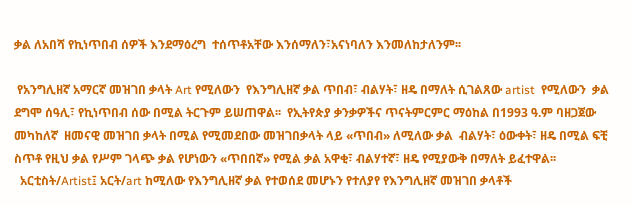ቃል ለአበሻ የኪነጥበብ ሰዎች እንደማዕረግ  ተሰጥቶአቸው እንሰማለን፣አናነባለን እንመለከታለንም፡፡

 የአንግሊዘኛ አማርኛ መዝገበ ቃላት Art የሚለውን  የእንግሊዘኛ ቃል ጥበብ፣ ብልሃት፣ ዘዴ በማለት ሲገልጸው artist  የሚለውን  ቃል  ደግሞ ሰዓሊ፣ የኪነጥበብ ሰው በሚል ትርጉም ይሠጠዋል፡፡  የኢትየጵያ ቃንቃዎችና ጥናትምርምር ማዕከል በ1993 ዓ.ም ባዘጋጀው መካከለኛ  ዘመናዊ መዝገበ ቃላት በሚል የሚመደበው መዝገበቃላት ላይ «ጥበብ» ለሚለው ቃል  ብልሃት፣ ዕውቀት፣ ዘዴ በሚል ፍቺ ስጥቶ የዚህ ቃል የሥም ገላጭ ቃል የሆነውን «ጥበበኛ» የሚል ቃል አዋቂ፣ ብልሃተኛ፣ ዘዴ የሚያውቅ በማለት ይፈተዋል፡፡
  አርቲስት/Artist፤ አርት/art ከሚለው የእንግሊዘኛ ቃል የተወሰደ መሆኑን የተለያየ የእንግሊዘኛ መዝገበ ቃላቶች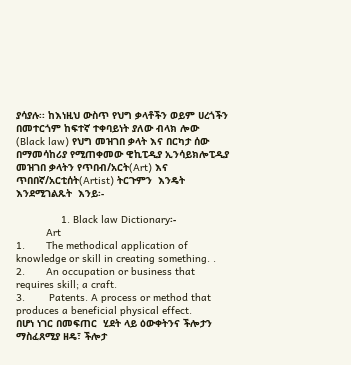ያሳያሉ፡፡ ከእነዚህ ውስጥ የህግ ቃላቶችን ወይም ሀረጎችን በመተርጎም ከፍተኛ ተቀባይነት ያለው ብላክ ሎው (Black law) የህግ መዝገበ ቃላት እና በርካታ ሰው በማመሳከሪያ የሚጠቀመው ዊኪፒዲያ ኢንሳይክሎፒዲያ መዝገበ ቃላትን የጥበብ/አርት(Art) እና ጥበበኛ/አርቲሰት(Artist) ትርጉምን  እንዴት እንደሚገልጹት  እንይ፡-

               1. Black law Dictionary፡-
          Art
1.       The methodical application of knowledge or skill in creating something. .
2.       An occupation or business that requires skill; a craft.
3.        Patents. A process or method that produces a beneficial physical effect.
በሆነ ነገር በመፍጠር  ሂደት ላይ ዕውቀትንና ችሎታን ማስፈጸሚያ ዘዴ፣ ችሎታ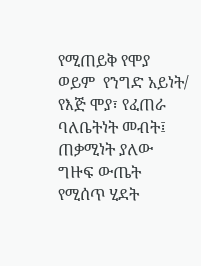የሚጠይቅ የሞያ  ወይም  የንግድ አይነት/ የእጅ ሞያ፣ የፈጠራ ባለቤትነት መብት፤  ጠቃሚነት ያለው ግዙፍ ውጤት የሚሰጥ ሂደት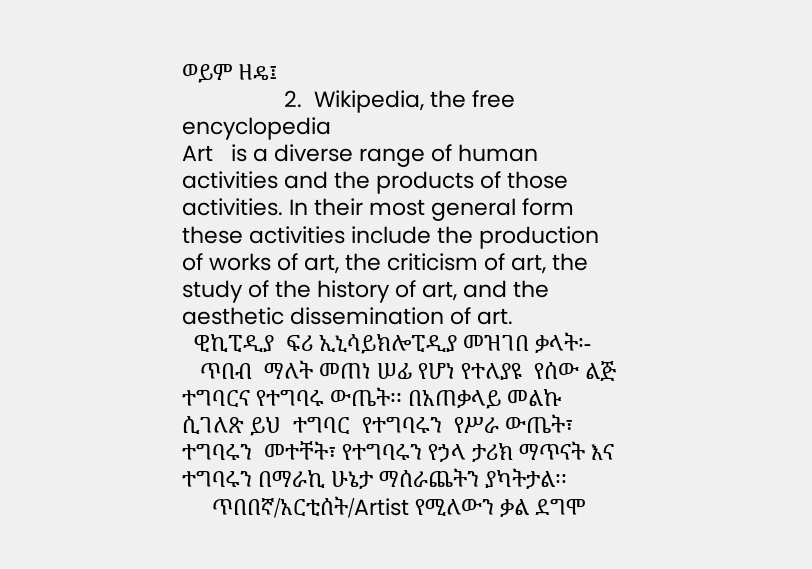ወይም ዘዴ፤
                 2.  Wikipedia, the free encyclopedia
Art   is a diverse range of human activities and the products of those activities. In their most general form these activities include the production of works of art, the criticism of art, the study of the history of art, and the aesthetic dissemination of art.
  ዊኪፒዲያ  ፍሪ ኢኒሳይክሎፒዲያ መዝገበ ቃላት፡-
   ጥበብ  ማለት መጠነ ሠፊ የሆነ የተለያዩ  የሰው ልጅ ተግባርና የተግባሩ ውጤት፡፡ በአጠቃላይ መልኩ ሲገለጽ ይህ  ተግባር  የተግባሩን  የሥራ ውጤት፣  ተግባሩን  መተቸት፣ የተግባሩን የኃላ ታሪክ ማጥናት እና ተግባሩን በማራኪ ሁኔታ ማሰራጨትን ያካትታል፡፡
     ጥበበኛ/አርቲሰት/Artist የሚለውን ቃል ደግሞ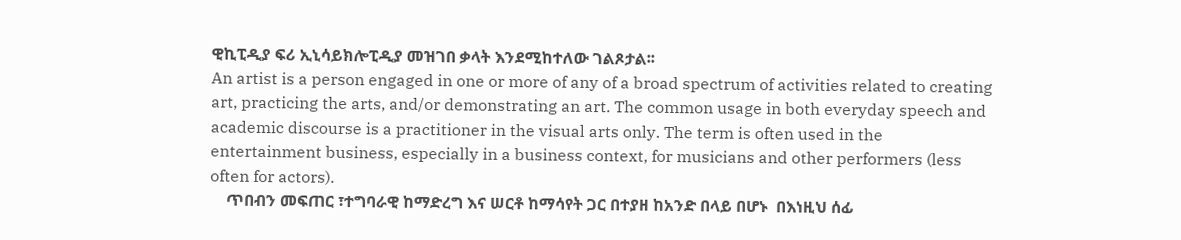ዊኪፒዲያ ፍሪ ኢኒሳይክሎፒዲያ መዝገበ ቃላት እንደሚከተለው ገልጾታል፡፡
An artist is a person engaged in one or more of any of a broad spectrum of activities related to creating art, practicing the arts, and/or demonstrating an art. The common usage in both everyday speech and academic discourse is a practitioner in the visual arts only. The term is often used in the entertainment business, especially in a business context, for musicians and other performers (less often for actors).
    ጥበብን መፍጠር ፣ተግባራዊ ከማድረግ እና ሠርቶ ከማሳየት ጋር በተያዘ ከአንድ በላይ በሆኑ  በእነዚህ ሰፊ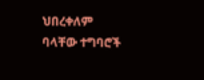ህበረቀለም ባላቸው ተግባሮች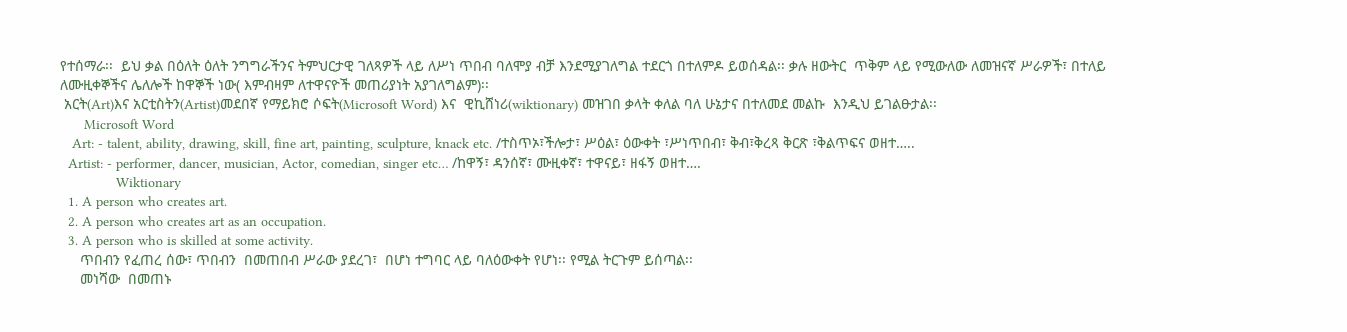የተሰማራ፡፡  ይህ ቃል በዕለት ዕለት ንግግራችንና ትምህርታዊ ገለጻዎች ላይ ለሥነ ጥበብ ባለሞያ ብቻ እንደሚያገለግል ተደርጎ በተለምዶ ይወሰዳል፡፡ ቃሉ ዘውትር  ጥቅም ላይ የሚውለው ለመዝናኛ ሥራዎች፣ በተለይ ለሙዚቀኞችና ሌለሎች ከዋኞች ነው( እምብዛም ለተዋናዮች መጠሪያነት አያገለግልም)፡፡
 አርት(Art)እና አርቲስትን(Artist)መደበኛ የማይክሮ ሶፍት(Microsoft Word) እና  ዊኪሸነሪ(wiktionary) መዝገበ ቃላት ቀለል ባለ ሁኔታና በተለመደ መልኩ  እንዲህ ይገልፁታል፡፡
      Microsoft Word
   Art: - talent, ability, drawing, skill, fine art, painting, sculpture, knack etc. /ተስጥኦ፣ችሎታ፣ ሥዕል፣ ዕውቀት ፣ሥነጥበብ፣ ቅብ፣ቅረጻ ቅርጽ ፣ቅልጥፍና ወዘተ…..
  Artist: - performer, dancer, musician, Actor, comedian, singer etc… /ከዋኝ፣ ዳንሰኛ፣ ሙዚቀኛ፣ ተዋናይ፣ ዘፋኝ ወዘተ….
              Wiktionary
  1. A person who creates art.
  2. A person who creates art as an occupation.
  3. A person who is skilled at some activity.
     ጥበብን የፈጠረ ሰው፣ ጥበብን  በመጠበብ ሥራው ያደረገ፣  በሆነ ተግባር ላይ ባለዕውቀት የሆነ፡፡ የሚል ትርጉም ይሰጣል፡፡
     መነሻው  በመጠኑ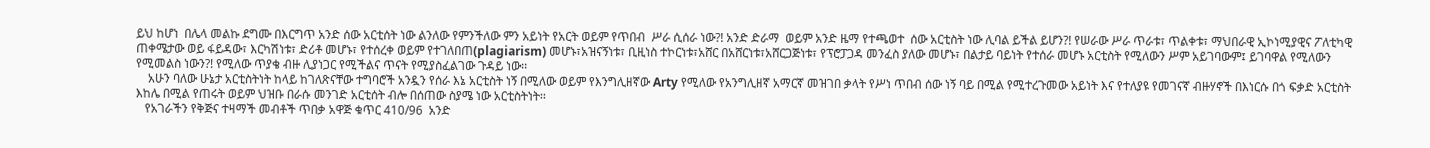ይህ ከሆነ  በሌላ መልኩ ደግሙ በእርግጥ አንድ ሰው አርቲሰት ነው ልንለው የምንችለው ምን አይነት የአርት ወይም የጥበብ  ሥራ ሲሰራ ነው?! አንድ ድራማ  ወይም አንድ ዜማ የተጫወተ  ሰው አርቲስት ነው ሊባል ይችል ይሆን?! የሠራው ሥራ ጥራቱ፣ ጥልቀቱ፣ ማህበራዊ ኢኮነሚያዊና ፖለቲካዊ  ጠቀሜታው ወይ ፋይዳው፣ እርካሽነቱ፣ ድሪቶ መሆኑ፣ የተሰረቀ ወይም የተገለበጠ(plagiarism) መሆኑ፣አዝናኝነቱ፣ ቢዚነስ ተኮርነቱ፣አሸር በአሸርነቱ፣አሸርጋጅነቱ፣ የፕሮፓጋዳ መንፈስ ያለው መሆኑ፣ በልታይ ባይነት የተሰራ መሆኑ አርቲስት የሚለውን ሥም አይገባውም፤ ይገባዋል የሚለውን የሚመልስ ነውን?! የሚለው ጥያቄ ብዙ ሊያነጋር የሚችልና ጥናት የሚያስፈልገው ጉዳይ ነው፡፡
    አሁን ባለው ሁኔታ አርቲስትነት ከላይ ከገለጽናቸው ተግባሮች አንዷን የሰራ እኔ አርቲስት ነኝ በሚለው ወይም የእንግሊዘኛው Arty የሚለው የአንግሊዘኛ አማርኛ መዝገበ ቃላት የሥነ ጥበብ ሰው ነኝ ባይ በሚል የሚተረጉመው አይነት እና የተለያዩ የመገናኛ ብዙሃኖች በእነርሱ በጎ ፍቃድ አርቲስት እከሌ በሚል የጠሩት ወይም ህዝቡ በራሱ መንገድ አርቲሰት ብሎ በሰጠው ስያሜ ነው አርቲስትነት፡፡
   የአገራችን የቅጅና ተዛማች መብቶች ጥበቃ አዋጅ ቁጥር 410/96  አንድ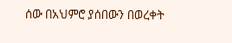ሰው በአህምሮ ያሰበውን በወረቀት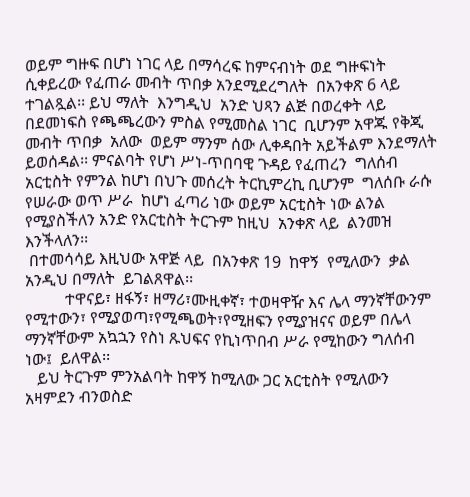ወይም ግዙፍ በሆነ ነገር ላይ በማሳረፍ ከምናብነት ወደ ግዙፍነት  ሲቀይረው የፈጠራ መብት ጥበቃ አንደሚደረግለት  በአንቀጽ 6 ላይ ተገልጿል፡፡ ይህ ማለት  እንግዲህ  አንድ ህጻን ልጅ በወረቀት ላይ በደመነፍስ የጫጫረውን ምስል የሚመስል ነገር  ቢሆንም አዋጁ የቅጂ መብት ጥበቃ  አለው  ወይም ማንም ሰው ሊቀዳበት አይችልም እንደማለት ይወሰዳል፡፡ ምናልባት የሆነ ሥነ-ጥበባዊ ጉዳይ የፈጠረን  ግለሰብ አርቲስት የምንል ከሆነ በህጉ መሰረት ትርኪምረኪ ቢሆንም  ግለሰቡ ራሱ የሠራው ወጥ ሥራ  ከሆነ ፈጣሪ ነው ወይም አርቲስት ነው ልንል የሚያስችለን አንድ የአርቲስት ትርጉም ከዚህ  አንቀጽ ላይ  ልንመዝ እንችላለን፡፡
 በተመሳሳይ እዚህው አዋጅ ላይ  በአንቀጽ 19  ከዋኝ  የሚለውን  ቃል  አንዲህ በማለት  ይገልጸዋል፡፡
          ተዋናይ፣ ዘፋኝ፣ ዘማሪ፣ሙዚቀኛ፣ ተወዛዋዥ እና ሌላ ማንኛቸውንም የሚተውን፣ የሚያወጣ፣የሚጫወት፣የሚዘፍን የሚያዝናና ወይም በሌላ ማንኛቸውም አኳኋን የስነ ጹህፍና የኪነጥበብ ሥራ የሚከውን ግለሰብ ነው፤  ይለዋል፡፡
   ይህ ትርጉም ምንአልባት ከዋኝ ከሚለው ጋር አርቲስት የሚለውን አዛምደን ብንወስድ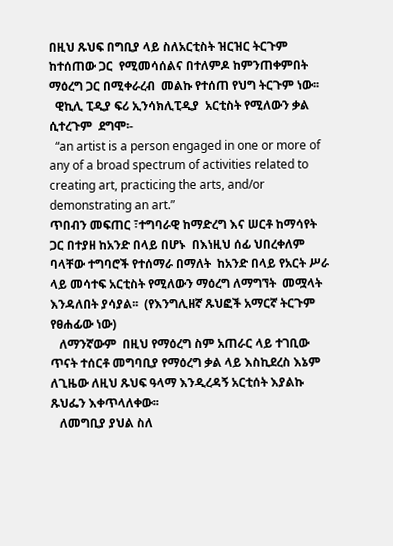በዚህ ጹህፍ በግቢያ ላይ ስለአርቲስት ዝርዝር ትርጉም ከተሰጠው ጋር  የሚመሳሰልና በተለምዶ ከምንጠቀምበት ማዕረግ ጋር በሚቀራረብ  መልኩ የተሰጠ የህግ ትርጉም ነው፡፡
  ዊኪሊ ፒዲያ ፍሪ ኢንሳክሊፒዲያ  አርቲስት የሚለውን ቃል ሲተረጉም  ደግሞ፡-
  “an artist is a person engaged in one or more of any of a broad spectrum of activities related to creating art, practicing the arts, and/or demonstrating an art.”
ጥበብን መፍጠር ፣ተግባራዊ ከማድረግ እና ሠርቶ ከማሳየት ጋር በተያዘ ከአንድ በላይ በሆኑ  በእነዚህ ሰፊ ህበረቀለም ባላቸው ተግባሮች የተሰማራ በማለት  ከአንድ በላይ የአርት ሥራ ላይ መሳተፍ አርቲስት የሚለውን ማዕረግ ለማግኘት  መሟላት እንዳለበት ያሳያል፡፡  (የእንግሊዘኛ ጹህፎች አማርኛ ትርጉም የፀሐፊው ነው)
   ለማንኛውም  በዚህ የማዕረግ ስም አጠራር ላይ ተገቢው ጥናት ተሰርቶ መግባቢያ የማዕረግ ቃል ላይ እስኪደረስ እኔም ለጊዜው ለዚህ ጹህፍ ዓላማ እንዲረዳኝ አርቲሰት እያልኩ  ጹህፌን እቀጥላለቀው፡፡
   ለመግቢያ ያህል ስለ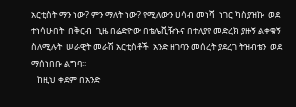አርቲስት ማን ነው? ምን ማለት ነው? የሚለውን ሀሳብ መነሻ  ነገር ካስያዝኩ  ወደ ተነሳሁበት  በቅርብ  ጊዜ በሬድዮው በቴሌቪዥኑና በተለያየ መድረክ ያዙኝ ልቀቁኝ ስለሚሉት  ሠራዊት መራሽ አርቲስቶች  አንድ ዘገባን መሰረት ያደረገ ትዝብቴን  ወደ ማሰነበቡ ልግባ፡፡
   ከዚህ ቀደም በአንድ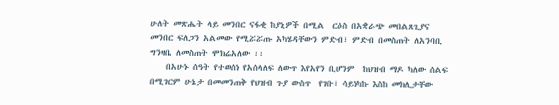ሁለት መጽሔት ላይ መንበር ናፋቂ ከያኒዎች በሚል  ርዕስ በአቋራጭ መበልጸጊያና መንበር ፍለጋን አልመው የሚሯሯጡ አካሄዳቸውን ምድብ፣ ምድብ በመስጠት ለአንባቢ ግንዛቤ ለመስጠት ሞክሬአለው ፡፡
    በአሁኑ ሰዓት የተወሰነ የአሰላለፍ ለውጥ እየአየን ቢሆንም  ከህዝብ ማዶ ካለው ሰልፍ በሚገርም ሁኔታ በመመንጠቅ የህዝብ ጉያ ውስጥ  የገቡ፣ ሳይነካኩ እስከ መክሊታቸው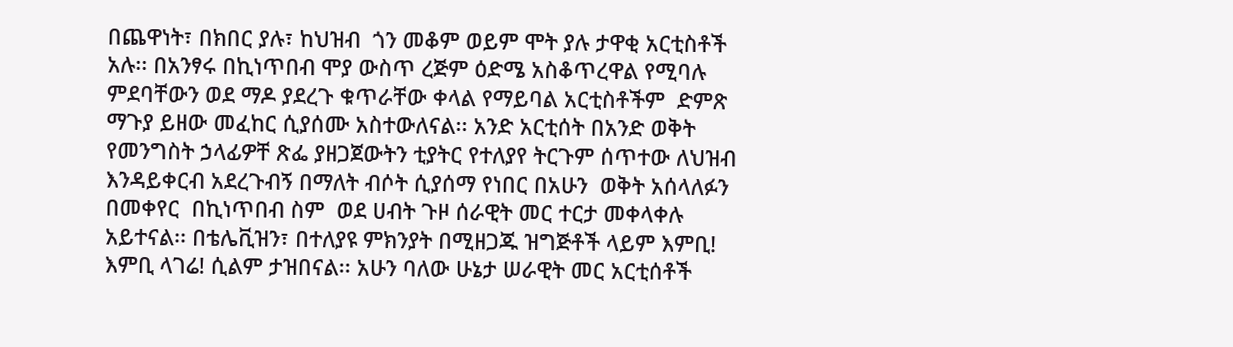በጨዋነት፣ በክበር ያሉ፣ ከህዝብ  ጎን መቆም ወይም ሞት ያሉ ታዋቂ አርቲስቶች አሉ፡፡ በአንፃሩ በኪነጥበብ ሞያ ውስጥ ረጅም ዕድሜ አስቆጥረዋል የሚባሉ  ምደባቸውን ወደ ማዶ ያደረጉ ቁጥራቸው ቀላል የማይባል አርቲስቶችም  ድምጽ ማጉያ ይዘው መፈከር ሲያሰሙ አስተውለናል፡፡ አንድ አርቲሰት በአንድ ወቅት የመንግስት ኃላፊዎቸ ጽፌ ያዘጋጀውትን ቲያትር የተለያየ ትርጉም ሰጥተው ለህዝብ እንዳይቀርብ አደረጉብኝ በማለት ብሶት ሲያሰማ የነበር በአሁን  ወቅት አሰላለፉን በመቀየር  በኪነጥበብ ስም  ወደ ሀብት ጉዞ ሰራዊት መር ተርታ መቀላቀሉ አይተናል፡፡ በቴሌቪዝን፣ በተለያዩ ምክንያት በሚዘጋጁ ዝግጅቶች ላይም እምቢ! እምቢ ላገሬ! ሲልም ታዝበናል፡፡ አሁን ባለው ሁኔታ ሠራዊት መር አርቲሰቶች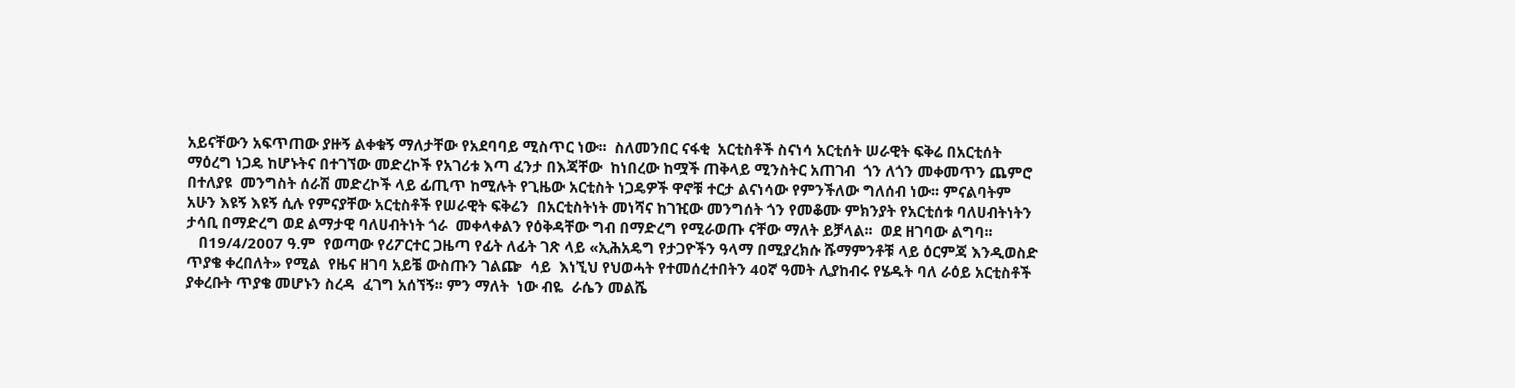አይናቸውን አፍጥጠው ያዙኝ ልቀቁኝ ማለታቸው የአደባባይ ሚስጥር ነው፡፡  ስለመንበር ናፋቂ  አርቲስቶች ስናነሳ አርቲሰት ሠራዊት ፍቅሬ በአርቲሰት ማዕረግ ነጋዴ ከሆኑትና በተገኘው መድረኮች የአገሪቱ እጣ ፈንታ በእጃቸው  ከነበረው ከሟች ጠቅላይ ሚንስትር አጠገብ  ጎን ለጎን መቀመጥን ጨምሮ  በተለያዩ  መንግስት ሰራሽ መድረኮች ላይ ፊጢጥ ከሚሉት የጊዜው አርቲስት ነጋዴዎች ዋኖቹ ተርታ ልናነሳው የምንችለው ግለሰብ ነው፡፡ ምናልባትም  አሁን እዩኝ እዩኝ ሲሉ የምናያቸው አርቲስቶች የሠራዊት ፍቅሬን  በአርቲስትነት መነሻና ከገዢው መንግሰት ጎን የመቆሙ ምክንያት የአርቲሰቱ ባለሀብትነትን ታሳቢ በማድረግ ወደ ልማታዊ ባለሀብትነት ጎራ  መቀላቀልን የዕቅዳቸው ግብ በማድረግ የሚራወጡ ናቸው ማለት ይቻላል፡፡  ወደ ዘገባው ልግባ፡፡
   በ19/4/2007 ዓ.ም  የወጣው የሪፖርተር ጋዜጣ የፊት ለፊት ገጽ ላይ «ኢሕአዴግ የታጋዮችን ዓላማ በሚያረክሱ ሹማምንቶቹ ላይ ዕርምጃ እንዲወስድ ጥያቄ ቀረበለት» የሚል  የዜና ዘገባ አይቼ ውስጡን ገልጬ  ሳይ  እነኚህ የህወሓት የተመሰረተበትን 40ኛ ዓመት ሊያከብሩ የሄዱት ባለ ራዕይ አርቲስቶች ያቀረቡት ጥያቄ መሆኑን ስረዳ  ፈገግ አሰኘኝ፡፡ ምን ማለት  ነው ብዬ  ራሴን መልሼ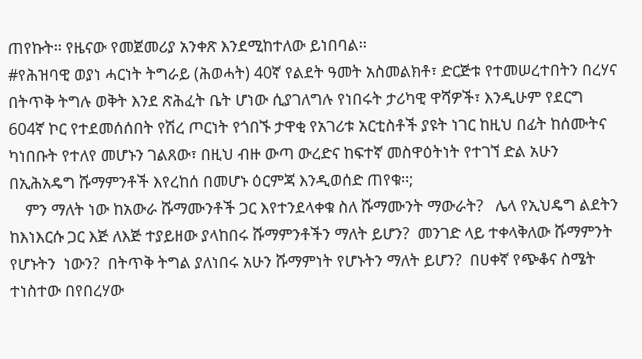ጠየኩት፡፡ የዜናው የመጀመሪያ አንቀጽ እንደሚከተለው ይነበባል፡፡
#የሕዝባዊ ወያነ ሓርነት ትግራይ (ሕወሓት) 40ኛ የልደት ዓመት አስመልክቶ፣ ድርጅቱ የተመሠረተበትን በረሃና በትጥቅ ትግሉ ወቅት እንደ ጽሕፈት ቤት ሆነው ሲያገለግሉ የነበሩት ታሪካዊ ዋሻዎች፣ እንዲሁም የደርግ 604ኛ ኮር የተደመሰሰበት የሽረ ጦርነት የጎበኙ ታዋቂ የአገሪቱ አርቲስቶች ያዩት ነገር ከዚህ በፊት ከሰሙትና ካነበቡት የተለየ መሆኑን ገልጸው፣ በዚህ ብዙ ውጣ ውረድና ከፍተኛ መስዋዕትነት የተገኘ ድል አሁን በኢሕአዴግ ሹማምንቶች እየረከሰ በመሆኑ ዕርምጃ እንዲወሰድ ጠየቁ፡፡;
    ምን ማለት ነው ከአውራ ሹማሙንቶች ጋር እየተንደላቀቁ ስለ ሹማሙንት ማውራት?   ሌላ የኢህዴግ ልደትን  ከእነእርሱ ጋር እጅ ለእጅ ተያይዘው ያላከበሩ ሹማምንቶችን ማለት ይሆን?  መንገድ ላይ ተቀላቅለው ሹማምንት የሆኑትን  ነውን?  በትጥቅ ትግል ያለነበሩ አሁን ሹማምነት የሆኑትን ማለት ይሆን?  በሀቀኛ የጭቆና ስሜት ተነስተው በየበረሃው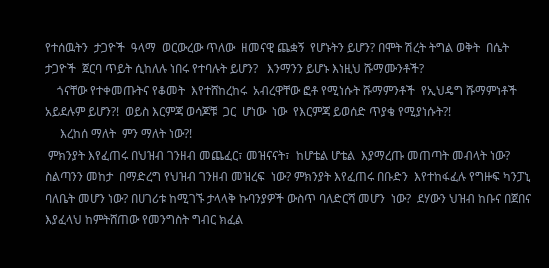የተሰዉትን  ታጋዮች  ዓላማ  ወርውረው ጥለው  ዘመናዊ ጨቋኝ  የሆኑትን ይሆን? በሞት ሽረት ትግል ወቅት  በሴት ታጋዮች  ጀርባ ጥይት ሲከለሉ ነበሩ የተባሉት ይሆን?   እንማንን ይሆኑ እነዚህ ሹማሙንቶች?
    ጎናቸው የተቀመጡትና የቆመት  እየተሸከረከሩ  አብረዋቸው ፎቶ የሚነሱት ሹማምንቶች  የኢህዴግ ሹማምነቶች አይደሉም ይሆን?!  ወይስ እርምጃ ወሳጆቹ  ጋር  ሆነው  ነው  የእርምጃ ይወሰድ ጥያቄ የሚያነሱት?!
     እረከሰ ማለት  ምን ማለት ነው?!
 ምክንያት እየፈጠሩ በህዝብ ገንዘብ መጨፈር፣ መዝናናት፣  ከሆቴል ሆቴል  እያማረጡ መጠጣት መብላት ነው? ስልጣንን መከታ  በማድረግ የህዝብ ገንዘብ መዝረፍ  ነው? ምክንያት እየፈጠሩ በቡድን  እየተከፋፈሉ የግዙፍ ካንፓኒ ባለቤት መሆን ነው? በሀገሪቱ ከሚገኙ ታላላቅ ኩባንያዎች ውስጥ ባለድርሻ መሆን  ነው?  ደሃውን ህዝብ ከቡና በጀበና እያፈላህ ከምትሸጠው የመንግስት ግብር ክፈል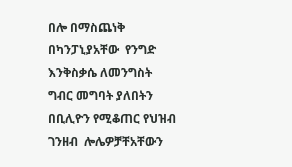በሎ በማስጨነቅ በካንፓኒያአቸው  የንግድ እንቅስቃሴ ለመንግስት ግብር መግባት ያለበትን በቢሊዮን የሚቆጠር የህዝብ ገንዘብ  ሎሌዎቻቸአቸውን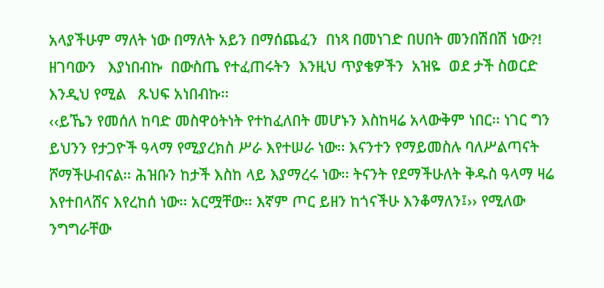አላያችሁም ማለት ነው በማለት አይን በማሰጨፈን  በነጻ በመነገድ በሀበት መንበሽበሽ ነው?!
ዘገባውን   እያነበብኩ  በውስጤ የተፈጠሩትን  እንዚህ ጥያቄዎችን  አዝዬ  ወደ ታች ስወርድ   እንዲህ የሚል   ጹህፍ አነበብኩ፡፡
‹‹ይኼን የመሰለ ከባድ መስዋዕትነት የተከፈለበት መሆኑን እስከዛሬ አላውቅም ነበር፡፡ ነገር ግን ይህንን የታጋዮች ዓላማ የሚያረክስ ሥራ እየተሠራ ነው፡፡ እናንተን የማይመስሉ ባለሥልጣናት ሾማችሁብናል፡፡ ሕዝቡን ከታች እስከ ላይ እያማረሩ ነው፡፡ ትናንት የደማችሁለት ቅዱስ ዓላማ ዛሬ እየተበላሸና እየረከሰ ነው፡፡ አርሟቸው፡፡ እኛም ጦር ይዘን ከጎናችሁ እንቆማለን፤›› የሚለው ንግግራቸው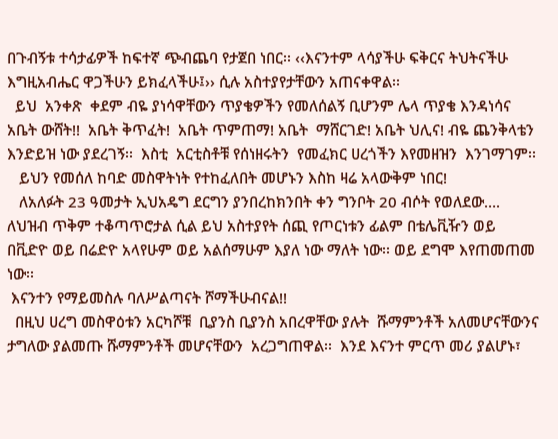በጉብኝቱ ተሳታፊዎች ከፍተኛ ጭብጨባ የታጀበ ነበር፡፡ ‹‹እናንተም ላሳያችሁ ፍቅርና ትህትናችሁ እግዚአብሔር ዋጋችሁን ይክፈላችሁ፤›› ሲሉ አስተያየታቸውን አጠናቀዋል፡፡
  ይህ  አንቀጽ  ቀደም ብዬ ያነሳዋቸውን ጥያቄዎችን የመለሰልኝ ቢሆንም ሌላ ጥያቄ እንዳነሳና  አቤት ውሸት!!  አቤት ቅጥፈት!  አቤት ጥምጠማ! አቤት  ማሸርገድ! አቤት ህሊና! ብዬ ጨንቅላቴን እንድይዝ ነው ያደረገኝ፡፡  እስቲ  አርቲስቶቹ የሰነዘሩትን  የመፈክር ሀረጎችን እየመዘዝን  እንገማገም፡፡
   ይህን የመሰለ ከባድ መስዋትነት የተከፈለበት መሆኑን እስከ ዛሬ አላውቅም ነበር!
   ለአለፉት 23 ዓመታት ኢህአዴግ ደርግን ያንበረከክንበት ቀን ግንቦት 20 ብሶት የወለደው…. ለህዝብ ጥቅም ተቆጣጥሮታል ሲል ይህ አስተያየት ሰጪ የጦርነቱን ፊልም በቴሌቪዥን ወይ በቪድዮ ወይ በሬድዮ አላየሁም ወይ አልሰማሁም እያለ ነው ማለት ነው፡፡ ወይ ደግሞ እየጠመጠመ ነው፡፡
 እናንተን የማይመስሉ ባለሥልጣናት ሾማችሁብናል!!
  በዚህ ሀረግ መስዋዕቱን አርካሾቹ  ቢያንስ ቢያንስ አበረዋቸው ያሉት  ሹማምንቶች አለመሆናቸውንና ታግለው ያልመጡ ሹማምንቶች መሆናቸውን  አረጋግጠዋል፡፡  እንደ እናንተ ምርጥ መሪ ያልሆኑ፣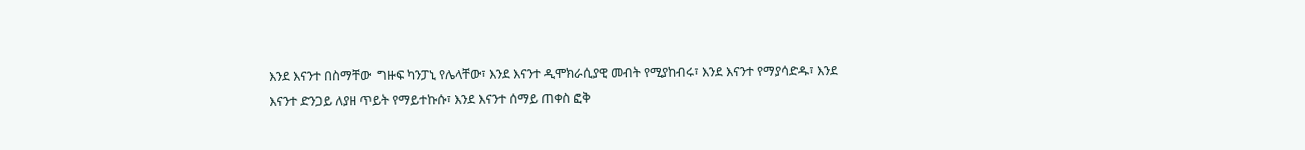እንደ እናንተ በስማቸው  ግዙፍ ካንፓኒ የሌላቸው፣ እንደ እናንተ ዲሞክራሲያዊ መብት የሚያከብሩ፣ እንደ እናንተ የማያሳድዱ፣ እንደ እናንተ ድንጋይ ለያዘ ጥይት የማይተኩሱ፣ እንደ እናንተ ሰማይ ጠቀስ ፎቅ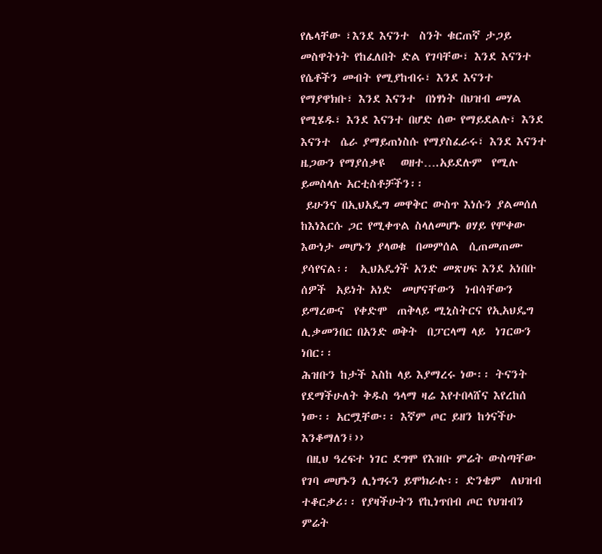የሌላቸው ፣እንደ እናንተ  ስንት ቁርጠኛ ታጋይ መስዋትነት የከፈለበት ድል የገባቸው፣ እንደ እናንተ የሴቶችን መብት የሚያከብሩ፣ እንደ እናንተ የማያዋክቡ፣ እንደ እናንተ  በነፃነት በህዝብ መሃል የሚሄዱ፣ እንደ እናንተ በሆድ ሰው የማይደልሉ፣ እንደ እናንተ  ሴራ ያማይጠነስሱ የማያስፈራሩ፣ እንደ እናንተ ዜጋውን የማያሰቃዩ   ወዘተ….አይደሉም  የሚሉ ይመስላሉ አርቲስቶቻችን፡፡
 ይሁንና በኢህአዴግ መዋቅር ውስጥ እነሱን ያልመሰለ  ከእነእርሱ ጋር የሚቀጥል ስላለመሆኑ ፀሃይ የሞቀው እውነታ መሆኑን ያላወቁ  በመምሰል  ሲጠመጠሙ ያሳየናል፡፡  ኢህአዴጎች አንድ መጽሀፍ እንደ አነበቡ ሰዎች  አይነት አነድ  መሆናቸውን  ነብሳቸውን ይማረውና  የቀድሞ  ጠቅላይ ሚኒስትርና የኢአህዴግ ሊቃመንበር በአንድ ወቅት  በፓርላማ ላይ  ነገርውን ነበር፡፡
ሕዝቡን ከታች እስከ ላይ እያማረሩ ነው፡፡ ትናንት የደማችሁለት ቅዱስ ዓላማ ዛሬ እየተበላሸና እየረከሰ ነው፡፡ አርሟቸው፡፡ እኛም ጦር ይዘን ከጎናችሁ እንቆማለን፤››
 በዚህ ዓረፍተ ነገር ደግሞ የእዝቡ ምሬት ውስጣቸው የገባ መሆኑን ሊነግሩን ይሞክራሉ፡፡ ድንቄም  ለህዝብ ተቆርቃሪ፡፡ የያዛችሁትን የኪነጥበብ ጦር የህዝብን ምሬት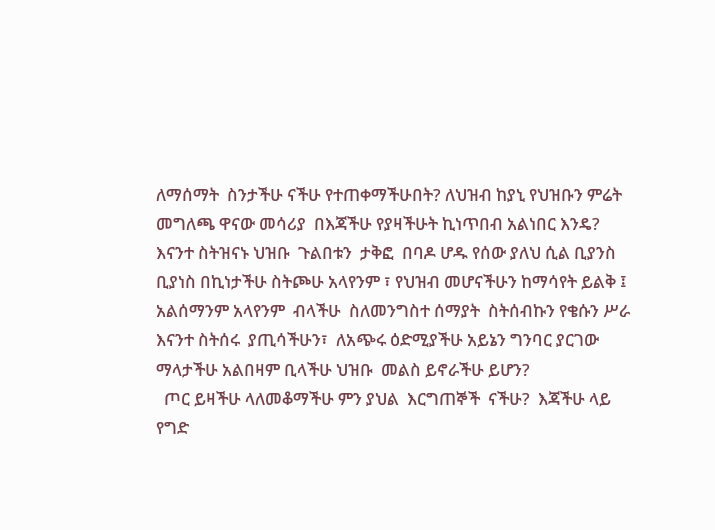ለማሰማት  ስንታችሁ ናችሁ የተጠቀማችሁበት? ለህዝብ ከያኒ የህዝቡን ምሬት  መግለጫ ዋናው መሳሪያ  በእጃችሁ የያዛችሁት ኪነጥበብ አልነበር እንዴ? እናንተ ስትዝናኑ ህዝቡ  ጉልበቱን  ታቅፎ  በባዶ ሆዱ የሰው ያለህ ሲል ቢያንስ ቢያነስ በኪነታችሁ ስትጮሁ አላየንም ፣ የህዝብ መሆናችሁን ከማሳየት ይልቅ ፤ አልሰማንም አላየንም  ብላችሁ  ስለመንግስተ ሰማያት  ስትሰብኩን የቄሱን ሥራ  እናንተ ስትሰሩ  ያጢሳችሁን፣  ለአጭሩ ዕድሚያችሁ አይኔን ግንባር ያርገው ማላታችሁ አልበዛም ቢላችሁ ህዝቡ  መልስ ይኖራችሁ ይሆን?
  ጦር ይዛችሁ ላለመቆማችሁ ምን ያህል  እርግጠኞች  ናችሁ?  እጃችሁ ላይ የግድ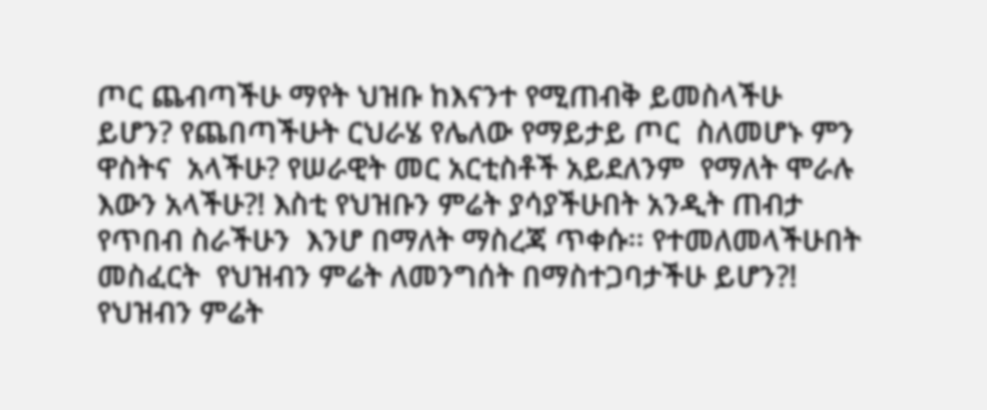ጦር ጨብጣችሁ ማየት ህዝቡ ከእናንተ የሚጠብቅ ይመስላችሁ ይሆን? የጨበጣችሁት ርህራሄ የሌለው የማይታይ ጦር  ስለመሆኑ ምን ዋስትና  አላችሁ? የሠራዊት መር አርቲስቶች አይደለንም  የማለት ሞራሉ እውን አላችሁ?! እስቲ የህዝቡን ምሬት ያሳያችሁበት አንዲት ጠብታ የጥበብ ስራችሁን  እንሆ በማለት ማስረጃ ጥቀሱ፡፡ የተመለመላችሁበት መስፈርት  የህዝብን ምሬት ለመንግሰት በማስተጋባታችሁ ይሆን?!  የህዝብን ምሬት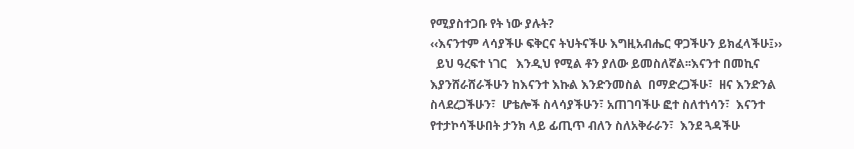የሚያስተጋቡ የት ነው ያሉት?
‹‹እናንተም ላሳያችሁ ፍቅርና ትህትናችሁ እግዚአብሔር ዋጋችሁን ይክፈላችሁ፤››
  ይህ ዓረፍተ ነገር   እንዲህ የሚል ቶን ያለው ይመስለኛል፡፡እናንተ በመኪና እያንሸራሸራችሁን ከእናንተ እኩል እንድንመስል  በማድረጋችሁ፣  ዘና እንድንል ስላደረጋችሁን፣  ሆቴሎች ስላሳያችሁን፣ አጠገባችሁ ፎተ ስለተነሳን፣  እናንተ የተታኮሳችሁበት ታንክ ላይ ፊጢጥ ብለን ስለአቅራራን፣  እንደ ጓዳችሁ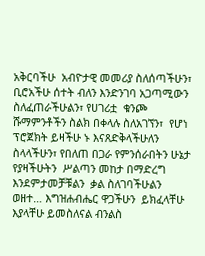አቅርባችሁ  አብዮታዊ መመሪያ ስለሰጣችሁን፣ ቢሮአችሁ ሰተት ብለን እንድንገባ አጋጣሚውን ስለፈጠራችሁልን፣ የሀገሪቷ  ቁንጮ ሹማምንቶችን ስልክ በቀላሉ ስለአገኘን፣  የሆነ ፕሮጀክት ይዛችሁ ኑ እናጸድቅላችሁለን  ስላላችሁን፣ የበለጠ በጋራ የምንሰራበትን ሁኔታ  የያዛችሁትን  ሥልጣን መከታ በማድረግ  እንደምታመቻቹልን  ቃል ስለገባችሁልን ወዘተ… እግዝሐብሔር ዋጋችሁን  ይክፈላቸሁ  እያላቸሁ ይመስለናል ብንልስ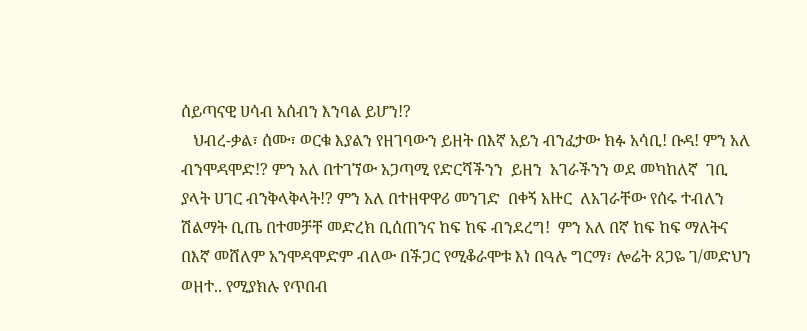ሰይጣናዊ ሀሳብ አሰብን እንባል ይሆን!?
   ህብረ-ቃል፣ ሰሙ፣ ወርቁ እያልን የዘገባውን ይዘት በእኛ አይን ብንፈታው ክፉ አሳቢ! ቡዳ! ምን አለ ብንሞዳሞድ!? ምን አለ በተገኘው አጋጣሚ የድርሻችንን  ይዘን  አገራችንን ወደ መካከለኛ  ገቢ ያላት ሀገር ብንቅላቅላት!? ምን አለ በተዘዋዋሪ መንገድ  በቀኝ አዙር  ለአገራቸው የሰሩ ተብለን  ሽልማት ቢጤ በተመቻቸ መድረክ ቢሰጠንና ከፍ ከፍ ብንደረግ!  ምን አለ በኛ ከፍ ከፍ ማለትና በእኛ መሸለም አንሞዳሞድም ብለው በችጋር የሚቆራሞቱ እነ በዓሉ ግርማ፣ ሎሬት ጸጋዬ ገ/መድህን ወዘተ.. የሚያክሉ የጥበብ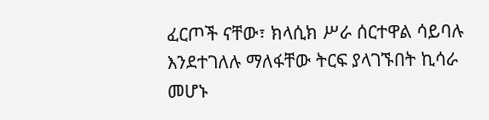ፈርጦች ናቸው፣ ክላሲክ ሥራ ሰርተዋል ሳይባሉ እንደተገለሉ ማለፋቸው ትርፍ ያላገኙበት ኪሳራ  መሆኑ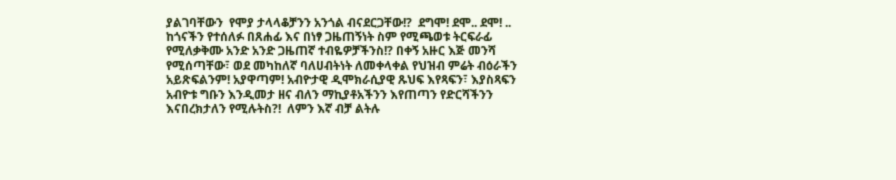ያልገባቸውን  የሞያ ታላላቆቻንን አንጎል ብናደርጋቸው!?  ደግሞ! ደሞ.. ደሞ! .. ከጎናችን የተሰለፉ በጸሐፊ እና በነፃ ጋዜጠኝነት ስም የሚጫወቱ ትርፍራፊ የሚለቃቅሙ አንድ አንድ ጋዜጠኛ ተብዬዎቻችንስ!? በቀኝ አዙር እጅ መንሻ የሚሰጣቸው፣ ወደ መካከለኛ ባለሀብትነት ለመቀላቀል የህዝብ ምሬት ብዕራችን አይጽፍልንም! አያዋጣም! አብዮታዊ ዲሞክራሲያዊ ጹህፍ እየጻፍን፣ እያስጻፍን  አብዮቱ ግቡን እንዲመታ ዘና ብለን ማኪያቶአችንን እየጠጣን የድርሻችንን እናበረክታለን የሚሉትስ?!  ለምን እኛ ብቻ ልትሉ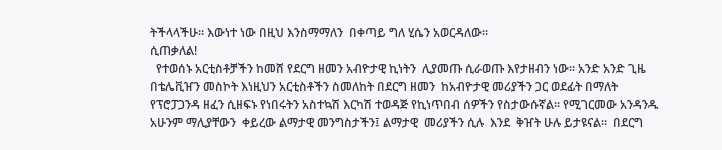ትችላላችሁ፡፡ እውነተ ነው በዚህ እንስማማለን  በቀጣይ ግለ ሂሴን አወርዳለው፡፡
ሲጠቃለል!
  የተወሰኑ አርቲስቶቻችን ከመሸ የደርግ ዘመን አብዮታዊ ኪነትን  ሊያመጡ ሲራወጡ እየታዘብን ነው፡፡ አንድ አንድ ጊዜ   በቴሌቪዠን መስኮት እነዚህን አርቲስቶችን ስመለከት በደርግ ዘመን  ከአብዮታዊ መሪያችን ጋር ወደፊት በማለት የፕሮፓጋንዳ ዘፈን ሲዘፍኑ የነበሩትን አስተኳሽ እርካሽ ተወዳጅ የኪነጥበብ ሰዎችን የስታውሱኛል፡፡ የሚገርመው አንዳንዱ አሁንም ማሊያቸውን  ቀይረው ልማታዊ መንግስታችን፤ ልማታዊ  መሪያችን ሲሉ  እንደ  ቅዠት ሁሉ ይታዩናል፡፡  በደርግ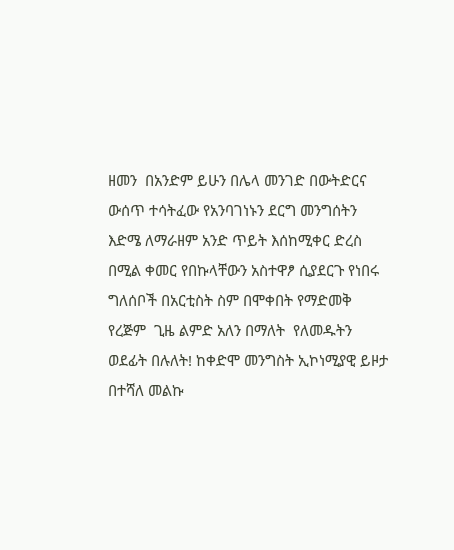ዘመን  በአንድም ይሁን በሌላ መንገድ በውትድርና ውሰጥ ተሳትፈው የአንባገነኑን ደርግ መንግሰትን እድሜ ለማራዘም አንድ ጥይት እሰከሚቀር ድረስ በሚል ቀመር የበኩላቸውን አስተዋፆ ሲያደርጉ የነበሩ ግለሰቦች በአርቲስት ስም በሞቀበት የማድመቅ የረጅም  ጊዜ ልምድ አለን በማለት  የለመዱትን ወደፊት በሉለት! ከቀድሞ መንግስት ኢኮነሚያዊ ይዞታ በተሻለ መልኩ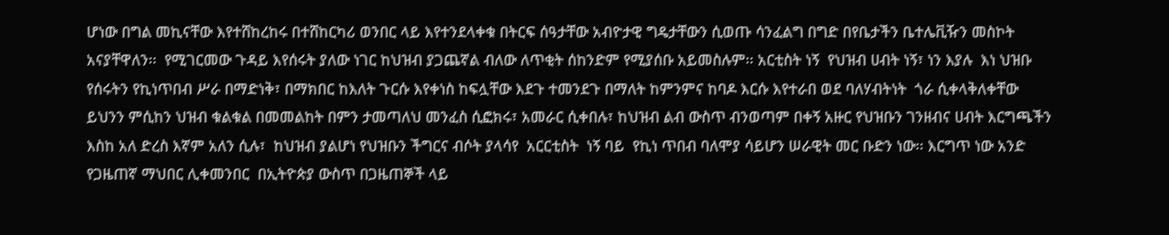ሆነው በግል መኪናቸው እየተሸከረከሩ በተሸከርካሪ ወንበር ላይ እየተንደላቀቁ በትርፍ ሰዓታቸው አብዮታዊ ግዴታቸውን ሲወጡ ሳንፈልግ በግድ በየቤታችን ቤተሌቪዥን መስኮት አናያቸዋለን፡፡  የሚገርመው ጉዳይ እየሰሩት ያለው ነገር ከህዝብ ያጋጨኛል ብለው ለጥቂት ሰከንድም የሚያሰቡ አይመስሉም፡፡ አርቲስት ነኝ  የህዝብ ሀብት ነኝ፣ ነን እያሉ  እነ ህዝቡ የሰሩትን የኪነጥበብ ሥራ በማድነቅ፣ በማክበር ከእለት ጉርሱ እየቀነስ ከፍሏቸው እደጉ ተመንደጉ በማለት ከምንምና ከባዶ እርሱ እየተራበ ወደ ባለሃብትነት  ጎራ ሲቀላቅለቀቸው  ይህንን ምሲከን ህዝብ ቁልቁል በመመልከት በምን ታመጣለህ መንፈስ ሲፎክሩ፣ አመራር ሲቀበሉ፣ ከህዝብ ልብ ውስጥ ብንወጣም በቀኝ አዙር የህዝቡን ገንዘብና ሀብት እርግጫችን እስከ አለ ድረስ እኛም አለን ሲሉ፣  ከህዝብ ያልሆነ የህዝቡን ችግርና ብሶት ያላሳየ  አርርቲስት  ነኝ ባይ  የኪነ ጥበብ ባለሞያ ሳይሆን ሠራዊት መር ቡድን ነው፡፡ እርግጥ ነው አንድ የጋዜጠኛ ማህበር ሊቀመንበር  በኢትዮጵያ ውስጥ በጋዜጠኞች ላይ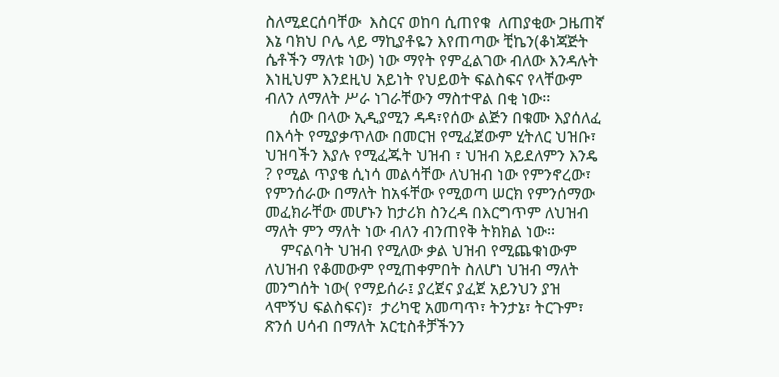ስለሚደርሰባቸው  እስርና ወከባ ሲጠየቁ  ለጠያቂው ጋዜጠኛ እኔ ባክህ ቦሌ ላይ ማኪያቶዬን እየጠጣው ቺኬን(ቆነጃጅት ሴቶችን ማለቱ ነው) ነው ማየት የምፈልገው ብለው እንዳሉት እነዚህም እንደዚህ አይነት የህይወት ፍልስፍና የላቸውም ብለን ለማለት ሥራ ነገራቸውን ማስተዋል በቂ ነው፡፡
      ሰው በላው ኢዲያሚን ዳዳ፣የሰው ልጅን በቁሙ እያሰለፈ በእሳት የሚያቃጥለው በመርዝ የሚፈጀውም ሂትለር ህዝቡ፣ ህዝባችን እያሉ የሚፈጁት ህዝብ ፣ ህዝብ አይደለምን እንዴ ? የሚል ጥያቄ ሲነሳ መልሳቸው ለህዝብ ነው የምንኖረው፣ የምንሰራው በማለት ከአፋቸው የሚወጣ ሠርክ የምንሰማው መፈክራቸው መሆኑን ከታሪክ ስንረዳ በእርግጥም ለህዝብ ማለት ምን ማለት ነው ብለን ብንጠየቅ ትክክል ነው፡፡
    ምናልባት ህዝብ የሚለው ቃል ህዝብ የሚጨቁነውም ለህዝብ የቆመውም የሚጠቀምበት ስለሆነ ህዝብ ማለት መንግሰት ነው( የማይሰራ፤ ያረጀና ያፈጀ አይንህን ያዝ ላሞኝህ ፍልስፍና)፣  ታሪካዊ አመጣጥ፣ ትንታኔ፣ ትርጉም፣ ጽንሰ ሀሳብ በማለት አርቲስቶቻችንን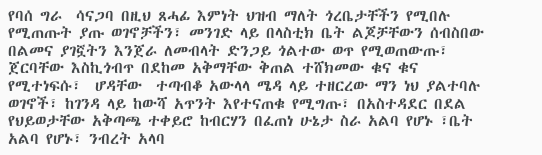የባሰ ግራ  ሳናጋባ በዚህ ጸሓፊ እምነት ህዝብ ማለት ጎረቤታቸችን የሚበሉ የሚጠጡት ያጡ ወገኖቻችን፣ መንገድ ላይ በላስቲክ ቤት ልጆቻቸውን ሰብስበው በልመና ያገኟትን እንጀራ ለመብላት ድንጋይ ጎልተው ወጥ የሚወጠውጡ፣ ጀርባቸው እስኪጎብጥ በደከመ አቅማቸው ቅጠል ተሸክመው ቁና ቁና የሚተነፍሱ፣  ሆዳቸው  ተጣብቆ አውላላ ሜዳ ላይ ተዘርረው ማን ነህ ያልተባሉ ወገኖች፣ ከገንዳ ላይ ከውሻ አጥንት እየተናጠቁ የሚግጡ፣ በአስተዳደር በደል የህይወታቸው አቅጣጫ ተቀይሮ ከብርሃን በፈጠነ ሁኔታ ስራ አልባ የሆኑ ፣ቤት አልባ የሆኑ፣ ንብረት አላባ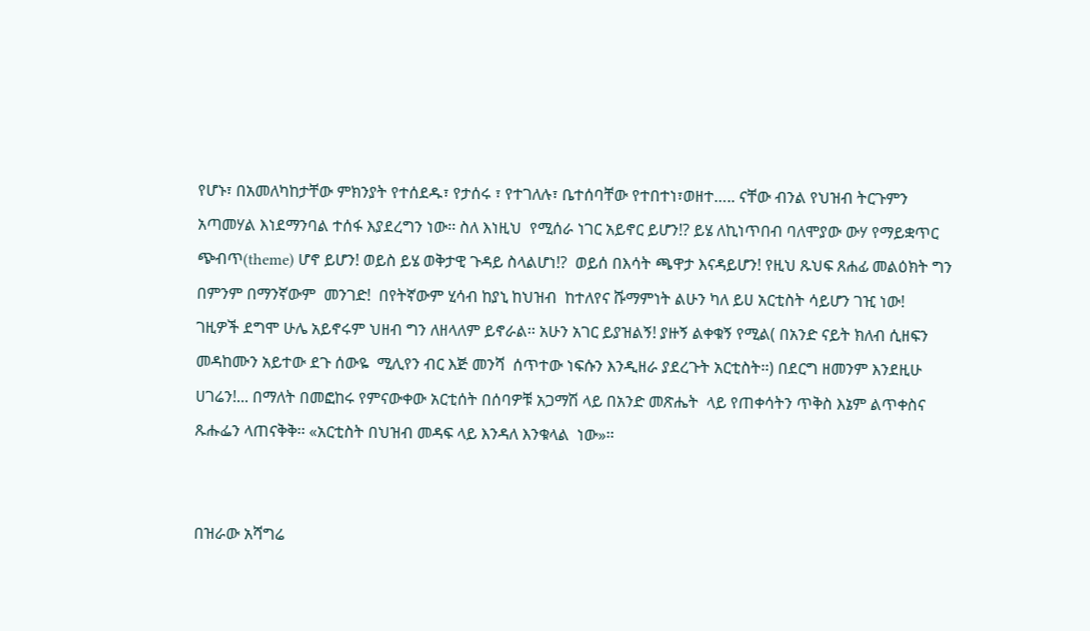የሆኑ፣ በአመለካከታቸው ምክንያት የተሰደዱ፣ የታሰሩ ፣ የተገለሉ፣ ቤተሰባቸው የተበተነ፣ወዘተ….. ናቸው ብንል የህዝብ ትርጉምን አጣመሃል እነደማንባል ተሰፋ እያደረግን ነው፡፡ ስለ እነዚህ  የሚሰራ ነገር አይኖር ይሆን!? ይሄ ለኪነጥበብ ባለሞያው ውሃ የማይቋጥር ጭብጥ(theme) ሆኖ ይሆን! ወይስ ይሄ ወቅታዊ ጉዳይ ስላልሆነ!?  ወይሰ በእሳት ጫዋታ እናዳይሆን! የዚህ ጹህፍ ጸሐፊ መልዕክት ግን በምንም በማንኛውም  መንገድ!  በየትኛውም ሂሳብ ከያኒ ከህዝብ  ከተለየና ሹማምነት ልሁን ካለ ይሀ አርቲስት ሳይሆን ገዢ ነው!  ገዚዎች ደግሞ ሁሌ አይኖሩም ህዘብ ግን ለዘላለም ይኖራል፡፡ አሁን አገር ይያዝልኝ! ያዙኝ ልቀቁኝ የሚል( በአንድ ናይት ክለብ ሲዘፍን መዳከሙን አይተው ደጉ ሰውዬ  ሚሊየን ብር እጅ መንሻ  ሰጥተው ነፍሱን እንዲዘራ ያደረጉት አርቲስት፡፡) በደርግ ዘመንም እንደዚሁ ሀገሬን!... በማለት በመፎከሩ የምናውቀው አርቲሰት በሰባዎቹ አጋማሽ ላይ በአንድ መጽሔት  ላይ የጠቀሳትን ጥቅስ እኔም ልጥቀስና ጹሑፌን ላጠናቅቅ፡፡ «አርቲስት በህዝብ መዳፍ ላይ እንዳለ እንቁላል  ነው»፡፡


በዝራው አሻግሬ